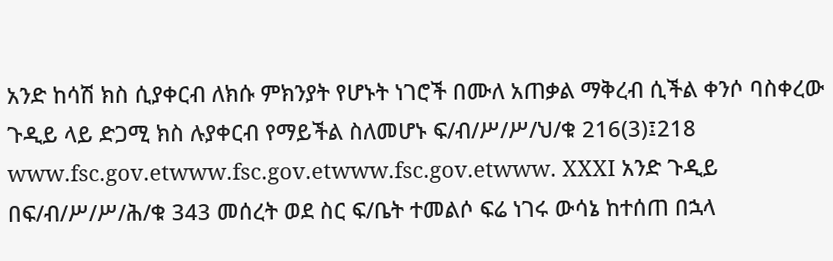አንድ ከሳሽ ክስ ሲያቀርብ ለክሱ ምክንያት የሆኑት ነገሮች በሙለ አጠቃል ማቅረብ ሲችል ቀንሶ ባስቀረው ጉዲይ ላይ ድጋሚ ክስ ሉያቀርብ የማይችል ስለመሆኑ ፍ/ብ/ሥ/ሥ/ህ/ቁ 216(3)፤218 www.fsc.gov.etwww.fsc.gov.etwww.fsc.gov.etwww. XXXI አንድ ጉዲይ በፍ/ብ/ሥ/ሥ/ሕ/ቁ 343 መሰረት ወደ ስር ፍ/ቤት ተመልሶ ፍሬ ነገሩ ውሳኔ ከተሰጠ በኋላ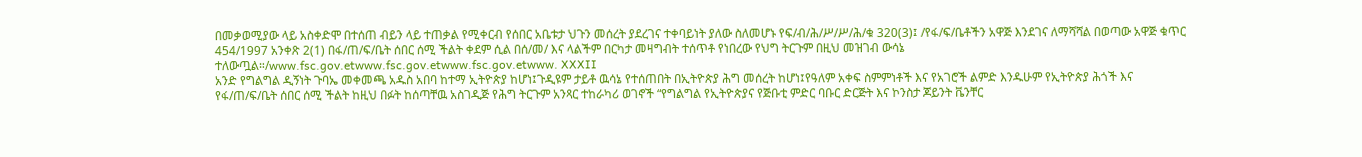በመቃወሚያው ላይ አስቀድሞ በተሰጠ ብይን ላይ ተጠቃል የሚቀርብ የሰበር አቤቱታ ህጉን መሰረት ያደረገና ተቀባይነት ያለው ስለመሆኑ የፍ/ብ/ሕ/ሥ/ሥ/ሕ/ቁ 320(3)፤ /የፋ/ፍ/ቤቶችን አዋጅ እንደገና ለማሻሻል በወጣው አዋጅ ቁጥር 454/1997 አንቀጽ 2(1) በፋ/ጠ/ፍ/ቤት ሰበር ሰሚ ችልት ቀደም ሲል በሰ/መ/ እና ላልችም በርካታ መዛግብት ተሰጥቶ የነበረው የህግ ትርጉም በዚህ መዝገብ ውሳኔ ተለውጧል።/www.fsc.gov.etwww.fsc.gov.etwww.fsc.gov.etwww. XXXII
አንድ የግልግል ዲኝነት ጉባኤ መቀመጫ አዱስ አበባ ከተማ ኢትዮጵያ ከሆነ፤ጉዲዩም ታይቶ ዉሳኔ የተሰጠበት በኢትዮጵያ ሕግ መሰረት ከሆነ፤የዓለም አቀፍ ስምምነቶች እና የአገሮች ልምድ እንዱሁም የኢትዮጵያ ሕጎች እና የፋ/ጠ/ፍ/ቤት ሰበር ሰሚ ችልት ከዚህ በፉት ከሰጣቸዉ አስገዲጅ የሕግ ትርጉም አንጻር ተከራካሪ ወገኖች “የግልግል የኢትዮጵያና የጅቡቲ ምድር ባቡር ድርጅት እና ኮንስታ ጆይንት ቬንቸር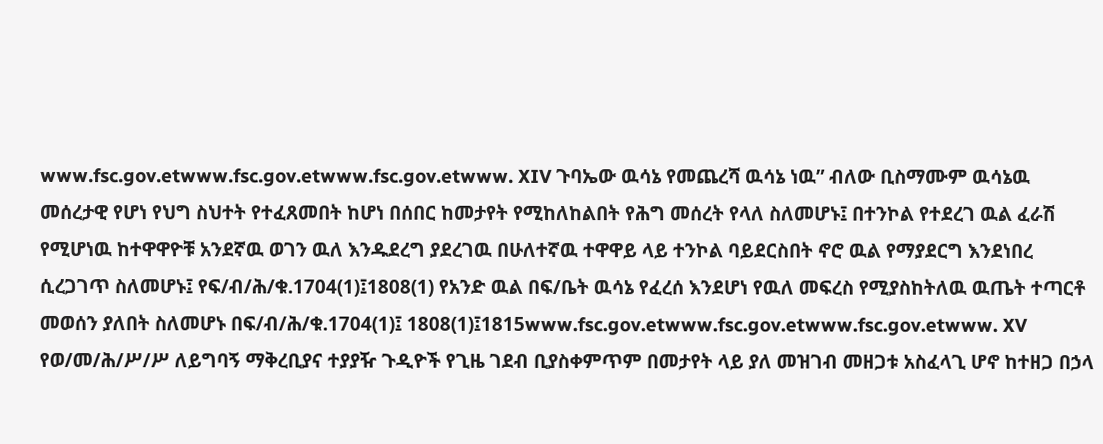www.fsc.gov.etwww.fsc.gov.etwww.fsc.gov.etwww. XIV ጉባኤው ዉሳኔ የመጨረሻ ዉሳኔ ነዉ” ብለው ቢስማሙም ዉሳኔዉ መሰረታዊ የሆነ የህግ ስህተት የተፈጸመበት ከሆነ በሰበር ከመታየት የሚከለከልበት የሕግ መሰረት የላለ ስለመሆኑ፤ በተንኮል የተደረገ ዉል ፈራሽ የሚሆነዉ ከተዋዋዮቹ አንደኛዉ ወገን ዉለ እንዱደረግ ያደረገዉ በሁለተኛዉ ተዋዋይ ላይ ተንኮል ባይደርስበት ኖሮ ዉል የማያደርግ እንደነበረ ሲረጋገጥ ስለመሆኑ፤ የፍ/ብ/ሕ/ቁ.1704(1)፤1808(1) የአንድ ዉል በፍ/ቤት ዉሳኔ የፈረሰ እንደሆነ የዉለ መፍረስ የሚያስከትለዉ ዉጤት ተጣርቶ መወሰን ያለበት ስለመሆኑ በፍ/ብ/ሕ/ቁ.1704(1)፤ 1808(1)፤1815www.fsc.gov.etwww.fsc.gov.etwww.fsc.gov.etwww. XV
የወ/መ/ሕ/ሥ/ሥ ለይግባኝ ማቅረቢያና ተያያዥ ጉዲዮች የጊዜ ገደብ ቢያስቀምጥም በመታየት ላይ ያለ መዝገብ መዘጋቱ አስፈላጊ ሆኖ ከተዘጋ በኃላ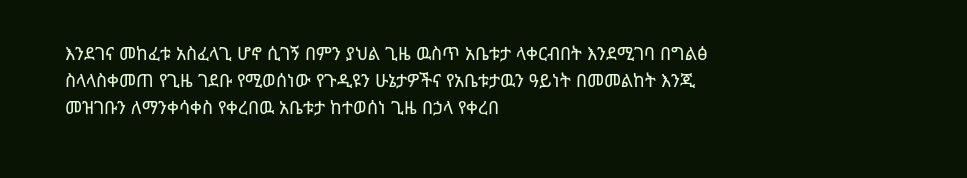እንደገና መከፈቱ አስፈላጊ ሆኖ ሲገኝ በምን ያህል ጊዜ ዉስጥ አቤቱታ ላቀርብበት እንደሚገባ በግልፅ ስላላስቀመጠ የጊዜ ገደቡ የሚወሰነው የጉዲዩን ሁኔታዎችና የአቤቱታዉን ዓይነት በመመልከት እንጂ መዝገቡን ለማንቀሳቀስ የቀረበዉ አቤቱታ ከተወሰነ ጊዜ በኃላ የቀረበ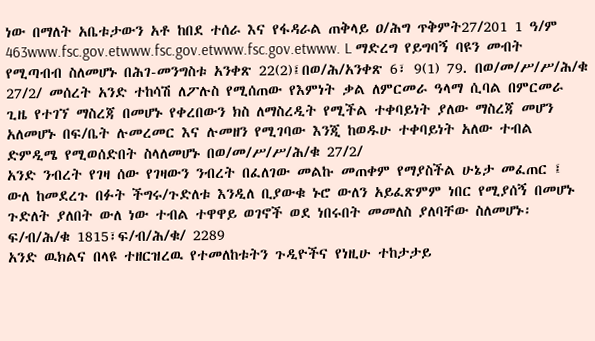ነው በማለት አቤቱታውን አቶ ከበደ ተሰራ እና የፋዳራል ጠቅላይ ዐ/ሕግ ጥቅምት27/201 1 ዓ/ም 463www.fsc.gov.etwww.fsc.gov.etwww.fsc.gov.etwww. L ማድረግ የይግባኝ ባዩን መብት የሚጣብብ ስለመሆኑ በሕገ-መንግስቱ አንቀጽ 22(2)፤በወ/ሕ/አንቀጽ 6፣ 9(1) 79. በወ/መ/ሥ/ሥ/ሕ/ቁ 27/2/ መሰረት አንድ ተከሳሽ ለፖሉስ የሚሰጠው የእምነት ቃል ለምርመራ ዓላማ ሲባል በምርመራ ጊዜ የተገኘ ማስረጃ በመሆኑ የቀረበውን ክስ ለማስረዲት የሚችል ተቀባይነት ያለው ማስረጃ መሆን አለመሆኑ በፍ/ቤት ሉመረመር እና ሉመዘን የሚገባው እንጂ ከወዱሁ ተቀባይነት አለው ተብል ድምዲሜ የሚወሰድበት ስላለመሆኑ በወ/መ/ሥ/ሥ/ሕ/ቁ 27/2/
አንድ ንብረት የገዛ ሰው የገዛውን ንብረት በፈለገው መልኩ መጠቀም የማያስችል ሁኔታ መፈጠር ፤ ውለ ከመደረጉ በፉት ችግሩ/ጉድለቱ እንዲለ ቢያውቁ ኑሮ ውለን አይፈጽምም ነበር የሚያሰኝ በመሆኑ ጉድለት ያለበት ውለ ነው ተብል ተዋዋይ ወገኖች ወደ ነበሩበት መመለስ ያለባቸው ስለመሆኑ፡ፍ/ብ/ሕ/ቁ 1815፣ፍ/ብ/ሕ/ቁ/ 2289
አንድ ዉክልና በላዩ ተዘርዝረዉ የተመለከቱትን ጉዲዮችና የነዚሁ ተከታታይ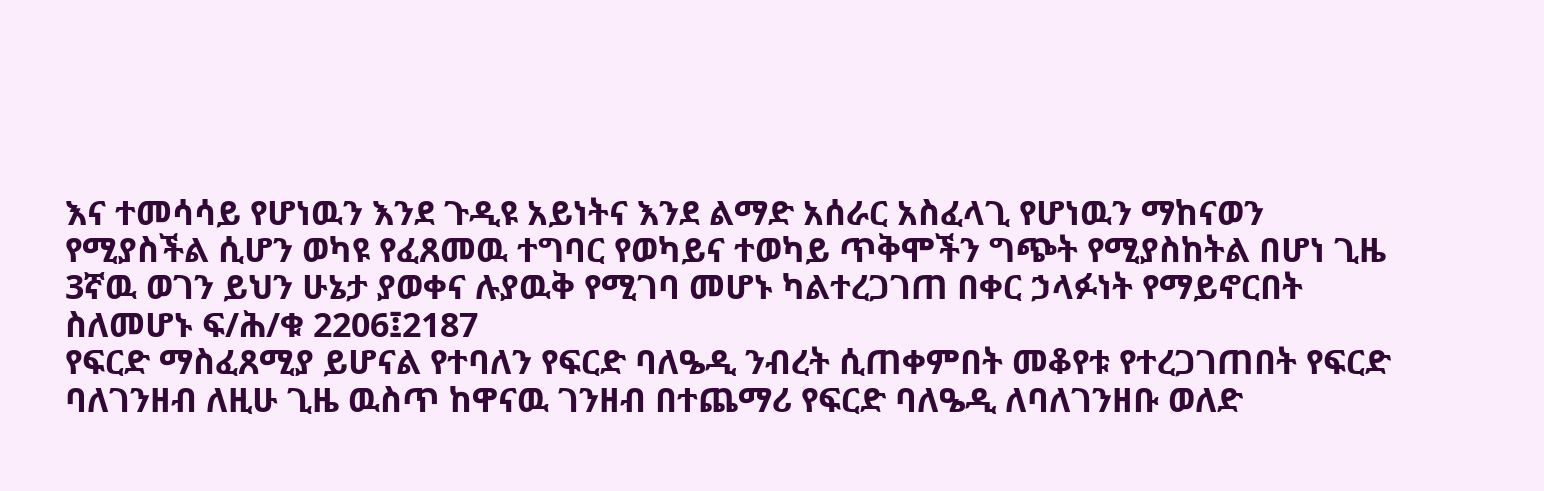እና ተመሳሳይ የሆነዉን እንደ ጉዲዩ አይነትና እንደ ልማድ አሰራር አስፈላጊ የሆነዉን ማከናወን የሚያስችል ሲሆን ወካዩ የፈጸመዉ ተግባር የወካይና ተወካይ ጥቅሞችን ግጭት የሚያስከትል በሆነ ጊዜ 3ኛዉ ወገን ይህን ሁኔታ ያወቀና ሉያዉቅ የሚገባ መሆኑ ካልተረጋገጠ በቀር ኃላፉነት የማይኖርበት ስለመሆኑ ፍ/ሕ/ቁ 2206፤2187
የፍርድ ማስፈጸሚያ ይሆናል የተባለን የፍርድ ባለዔዲ ንብረት ሲጠቀምበት መቆየቱ የተረጋገጠበት የፍርድ ባለገንዘብ ለዚሁ ጊዜ ዉስጥ ከዋናዉ ገንዘብ በተጨማሪ የፍርድ ባለዔዲ ለባለገንዘቡ ወለድ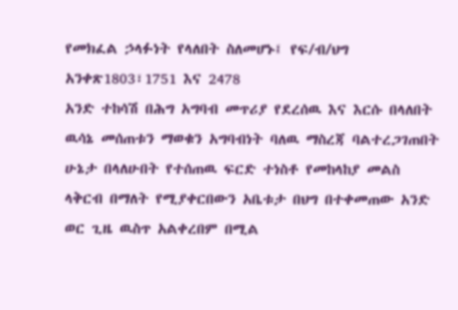የመክፈል ኃላፉነት የላለበት ስለመሆኑ፤ የፍ/ብ/ህግ አንቀጽ1803፣1751 እና 2478
አንድ ተከሳሽ በሕግ አግባብ መጥሪያ የደረሰዉ እና እርሱ በላለበት ዉሳኔ መሰጠቱን ማወቁን አግባብነት ባለዉ ማስረጃ ባልተረጋገጠበት ሁኔታ በላለሁበት የተሰጠዉ ፍርድ ተነስቶ የመከላከያ መልስ ላቅርብ በማለት የሚያቀርበውን አቤቱታ በህግ በተቀመጠው አንድ ወር ጊዜ ዉስጥ አልቀረበም በሚል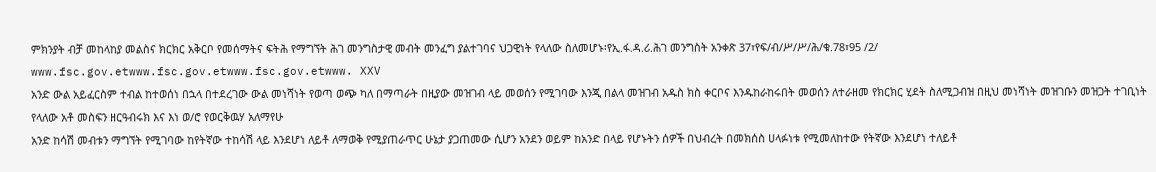ምክንያት ብቻ መከላከያ መልስና ክርክር አቅርቦ የመሰማትና ፍትሕ የማግኘት ሕገ መንግስታዊ መብት መንፈግ ያልተገባና ህጋዊነት የላለው ስለመሆኑ፡የኢ.ፋ.ዳ.ሪ.ሕገ መንግስት አንቀጽ 37፣የፍ/ብ/ሥ/ሥ/ሕ/ቁ.78፣95 /2/ www.fsc.gov.etwww.fsc.gov.etwww.fsc.gov.etwww. XXV
አንድ ውል አይፈርስም ተብል ከተወሰነ በኋላ በተደረገው ውል መነሻነት የወጣ ወጭ ካለ በማጣራት በዚያው መዝገብ ላይ መወሰን የሚገባው እንጂ በልላ መዝገብ አዱስ ክስ ቀርቦና እንዱከራከሩበት መወሰን ለተራዘመ የክርክር ሂደት ስለሚጋብዝ በዚህ መነሻነት መዝገቡን መዝጋት ተገቢነት የላለው አቶ መስፍን ዘርዓብሩክ እና እነ ወ/ሮ የወርቅዉሃ አለማየሁ
አንድ ከሳሽ መብቱን ማግኘት የሚገባው ከየትኛው ተከሳሽ ላይ እንደሆነ ለይቶ ለማወቅ የሚያጠራጥር ሁኔታ ያጋጠመው ሲሆን አንደን ወይም ከአንድ በላይ የሆኑትን ሰዎች በህብረት በመክሰስ ሀላፉነቱ የሚመለከተው የትኛው እንደሆነ ተለይቶ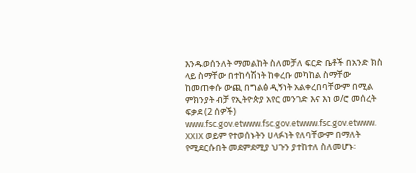እንዱወሰንለት ማመልከት ስለመቻለ ፍርድ ቤቶች በአንድ ክስ ላይ ስማቸው በተከሳሽነት ከቀረቡ መካከል ስማቸው ከመጠቀሱ ውጪ በግልፅ ዲኝነት አልቀረበባቸውም በሚል ምክንያት ብቻ የኢትዮጵያ አየር መንገድ እና እነ ወ/ሮ መሰረት ፍቃደ (2 ሰዎች) www.fsc.gov.etwww.fsc.gov.etwww.fsc.gov.etwww. XXIX ወይም የተወሰኑትን ሀላፉነት የለባቸውም በማለት የሚደርሱበት መደምደሚያ ህጉን ያተከተለ ስለመሆኑ፡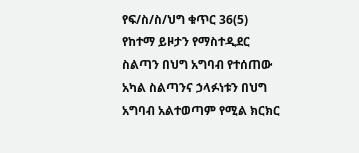የፍ/ስ/ስ/ህግ ቁጥር 36(5)
የከተማ ይዞታን የማስተዲደር ስልጣን በህግ አግባብ የተሰጠው አካል ስልጣንና ኃላፉነቱን በህግ አግባብ አልተወጣም የሚል ክርክር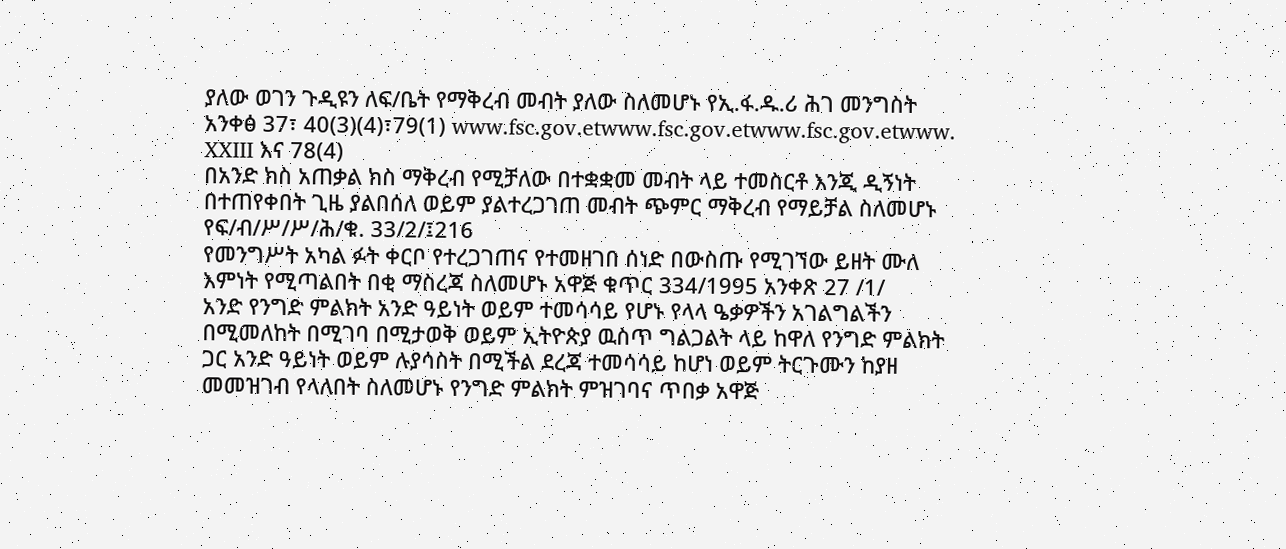ያለው ወገን ጉዲዩን ለፍ/ቤት የማቅረብ መብት ያለው ስለመሆኑ የኢ.ፋ.ዱ.ሪ ሕገ መንግስት አንቀፅ 37፣ 40(3)(4)፣79(1) www.fsc.gov.etwww.fsc.gov.etwww.fsc.gov.etwww. XXIII እና 78(4)
በአንድ ክስ አጠቃል ክስ ማቅረብ የሚቻለው በተቋቋመ መብት ላይ ተመስርቶ እንጂ ዲኝነት በተጠየቀበት ጊዜ ያልበሰለ ወይም ያልተረጋገጠ መብት ጭምር ማቅረብ የማይቻል ስለመሆኑ የፍ/ብ/ሥ/ሥ/ሕ/ቁ. 33/2/፤216
የመንግሥት አካል ፉት ቀርቦ የተረጋገጠና የተመዘገበ ሰነድ በውስጡ የሚገኘው ይዘት ሙለ እምነት የሚጣልበት በቂ ማስረጃ ስለመሆኑ አዋጅ ቁጥር 334/1995 አንቀጽ 27 /1/
አንድ የንግድ ምልክት አንድ ዓይነት ወይም ተመሳሳይ የሆኑ የላላ ዔቃዎችን አገልግልችን በሚመለከት በሚገባ በሚታወቅ ወይም ኢትዮጵያ ዉስጥ ግልጋልት ላይ ከዋለ የንግድ ምልክት ጋር አንድ ዓይነት ወይም ሉያሳስት በሚችል ደረጃ ተመሳሳይ ከሆነ ወይም ትርጉሙን ከያዘ መመዝገብ የላለበት ስለመሆኑ የንግድ ምልክት ምዝገባና ጥበቃ አዋጅ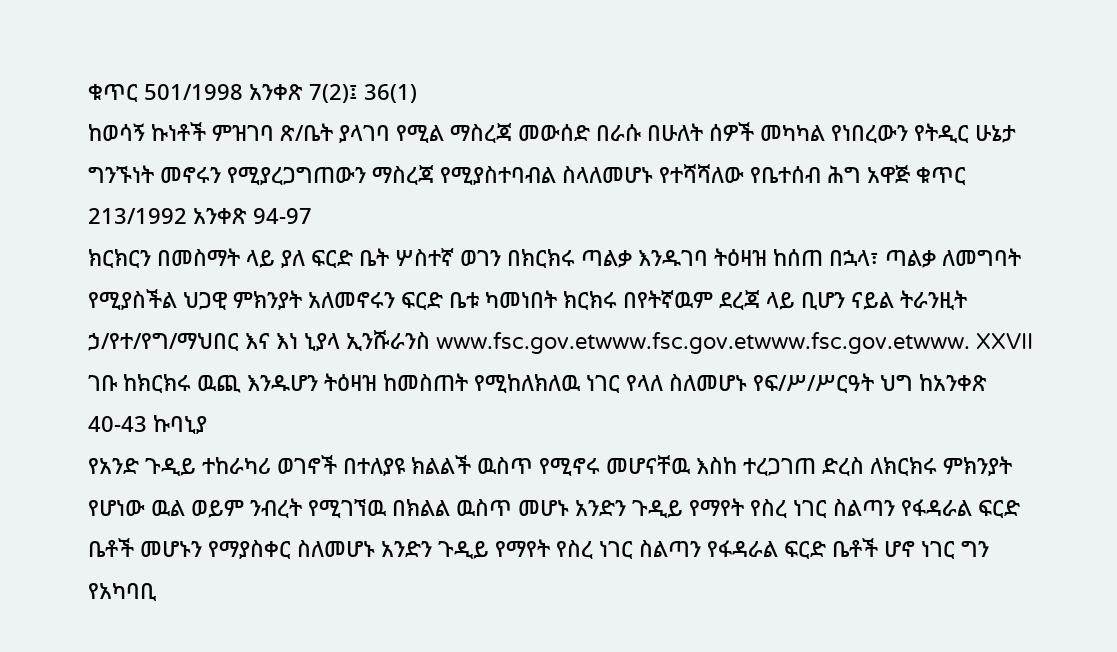ቁጥር 501/1998 አንቀጽ 7(2)፤ 36(1)
ከወሳኝ ኩነቶች ምዝገባ ጽ/ቤት ያላገባ የሚል ማስረጃ መውሰድ በራሱ በሁለት ሰዎች መካካል የነበረውን የትዲር ሁኔታ ግንኙነት መኖሩን የሚያረጋግጠውን ማስረጃ የሚያስተባብል ስላለመሆኑ የተሻሻለው የቤተሰብ ሕግ አዋጅ ቁጥር 213/1992 አንቀጽ 94-97
ክርክርን በመስማት ላይ ያለ ፍርድ ቤት ሦስተኛ ወገን በክርክሩ ጣልቃ እንዱገባ ትዕዛዝ ከሰጠ በኋላ፣ ጣልቃ ለመግባት የሚያስችል ህጋዊ ምክንያት አለመኖሩን ፍርድ ቤቱ ካመነበት ክርክሩ በየትኛዉም ደረጃ ላይ ቢሆን ናይል ትራንዚት ኃ/የተ/የግ/ማህበር እና እነ ኒያላ ኢንሹራንስ www.fsc.gov.etwww.fsc.gov.etwww.fsc.gov.etwww. XXVII ገቡ ከክርክሩ ዉጪ እንዱሆን ትዕዛዝ ከመስጠት የሚከለክለዉ ነገር የላለ ስለመሆኑ የፍ/ሥ/ሥርዓት ህግ ከአንቀጽ 40-43 ኩባኒያ
የአንድ ጉዲይ ተከራካሪ ወገኖች በተለያዩ ክልልች ዉስጥ የሚኖሩ መሆናቸዉ እስከ ተረጋገጠ ድረስ ለክርክሩ ምክንያት የሆነው ዉል ወይም ንብረት የሚገኘዉ በክልል ዉስጥ መሆኑ አንድን ጉዲይ የማየት የስረ ነገር ስልጣን የፋዳራል ፍርድ ቤቶች መሆኑን የማያስቀር ስለመሆኑ አንድን ጉዲይ የማየት የስረ ነገር ስልጣን የፋዳራል ፍርድ ቤቶች ሆኖ ነገር ግን የአካባቢ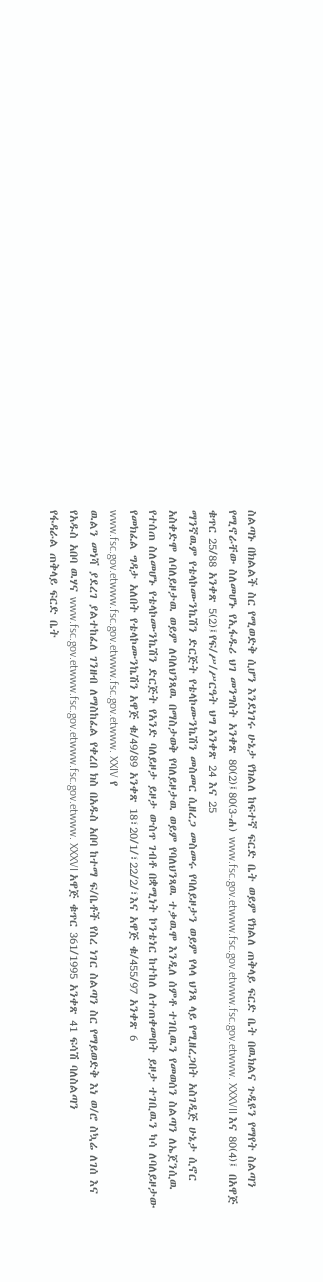ስልጣኑ በክልልች ስር የሚወድቅ ሲሆን እንደነገሩ ሁኔታ የክልለ ከፍተኛ ፍርድ ቤት ወይም የክልለ ጠቅላይ ፍርድ ቤት በዉክልና ጉዲዩን የማየት ስልጣን የሚኖራቸው ስለመሆኑ የኢፋዱሪ ህገ መንግስት አንቀጽ 80(2)፤80(3-ሐ) www.fsc.gov.etwww.fsc.gov.etwww.fsc.gov.etwww. XXXVII እና 80(4)፤ በአዋጅ ቁጥር 25/88 አንቀጽ 5(2)፤የፍ/ሥ/ሥርዓት ህግ አንቀጽ 24 እና 25
ማንኛዉም የቴላኮሙንኬሽን ድርጅት የቴላኮሙንኬሽን መስመር ሲዘረጋ መስመሩ የባለይዞታን ወይም የላላ ህንጻ ላይ የሚዘረጋበት አስገዲጅ ሁኔታ ሲኖር አስቀድሞ ለባለይዞታዉ ወይም ለባለህንጻዉ በማስታወቅ የባለይዞታዉ ወይም የባለህንጻዉ ተቃዉሞ እንዲለ ሰምቶ ተገቢዉን የመወሰን ስልጣን ለኤጀንሲዉ የተሰጠ ስለመሆኑ የቴላኮሙንኬሽን ድርጅት የአንድ ባለይዞታ ይዞታ ውስጥ ገብቶ በቋሚነት ኮንቴነር ከተከለ ለተጠቀመበት ይዞታ ተገቢዉን ካሳ ለባለይዞታው የመክፈል ግዳታ አለበት የቴላኮሙንኬሽን አዋጅ ቁ/49/89 አንቀጽ 18፣20/1/፣22/2/፣እና አዋጅ ቁ/455/97 አንቀጽ 6 www.fsc.gov.etwww.fsc.gov.etwww.fsc.gov.etwww. XXIV የ
ዉልን መነሻ ያደረገ ያልተከፈለ ገንዘብ ለማስከፈል የቀረበ ክስ በአዱስ አበባ ከተማ ፍ/ቤቶች የስረ ነገር ስልጣን ስር የማይወድቅ እነ ወ/ሮ ስኳሬ ለገሰ እና የአዱስ አበባ ዉሃና www.fsc.gov.etwww.fsc.gov.etwww.fsc.gov.etwww. XXXVI አዋጅ ቁጥር 361/1995 አንቀጽ 41 ፍሳሽ ባለስልጣን
የፋዳራል ጠቅላይ ፍርድ ቤት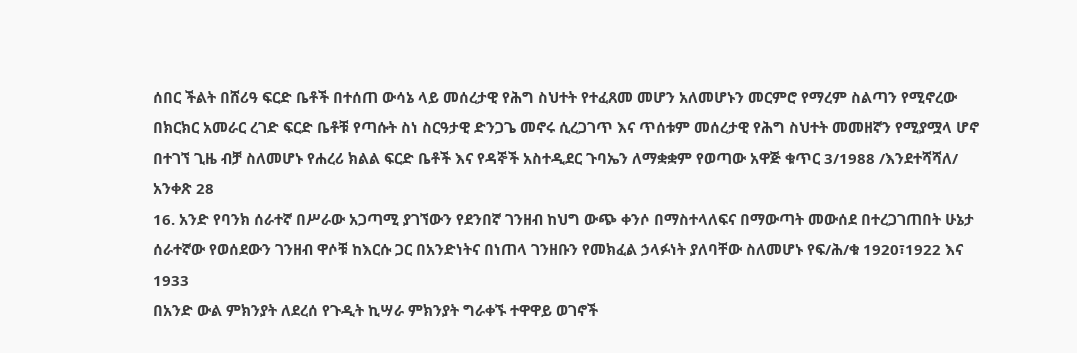ሰበር ችልት በሸሪዓ ፍርድ ቤቶች በተሰጠ ውሳኔ ላይ መሰረታዊ የሕግ ስህተት የተፈጸመ መሆን አለመሆኑን መርምሮ የማረም ስልጣን የሚኖረው በክርክር አመራር ረገድ ፍርድ ቤቶቹ የጣሱት ስነ ስርዓታዊ ድንጋጌ መኖሩ ሲረጋገጥ እና ጥሰቱም መሰረታዊ የሕግ ስህተት መመዘኛን የሚያሟላ ሆኖ በተገኘ ጊዜ ብቻ ስለመሆኑ የሐረሪ ክልል ፍርድ ቤቶች እና የዳኞች አስተዲደር ጉባኤን ለማቋቋም የወጣው አዋጅ ቁጥር 3/1988 /እንደተሻሻለ/ አንቀጽ 28
16. አንድ የባንክ ሰራተኛ በሥራው አጋጣሚ ያገኘውን የደንበኛ ገንዘብ ከህግ ውጭ ቀንሶ በማስተላለፍና በማውጣት መውሰደ በተረጋገጠበት ሁኔታ ሰራተኛው የወሰደውን ገንዘብ ዋሶቹ ከእርሱ ጋር በአንድነትና በነጠላ ገንዘቡን የመክፈል ኃላፉነት ያለባቸው ስለመሆኑ የፍ/ሕ/ቁ 1920፣1922 እና 1933
በአንድ ውል ምክንያት ለደረሰ የጉዲት ኪሣራ ምክንያት ግራቀኙ ተዋዋይ ወገኖች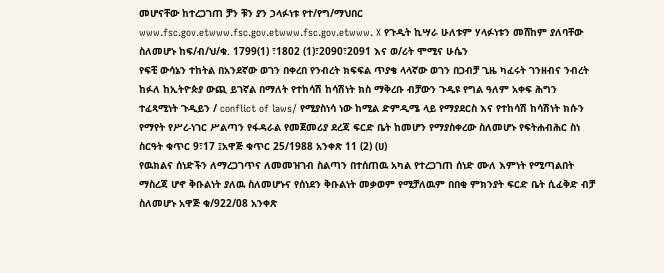መሆናቸው ከተረጋገጠ ቻን ቹን ያን ኃላፉነቱ የተ/የግ/ማህበር www.fsc.gov.etwww.fsc.gov.etwww.fsc.gov.etwww. X የጉዲት ኪሣራ ሁለቱም ሃላፉነቱን መሸከም ያለባቸው ስለመሆኑ ከፍ/ብ/ህ/ቁ. 1799(1) ፣1802 (1)፣2090፣2091 እና ወ/ሪት ሞሚና ሁሴን
የፍቺ ውሳኔን ተከትል በአንደኛው ወገን በቀረበ የንብረት ክፍፍል ጥያቄ ላላኛው ወገን በጋብቻ ጊዜ ካፈሩት ገንዘብና ንብረት ከፉለ ከኢትዮጵያ ውጪ ይገኛል በማለት የተከሳሽ ከሳሽነት ክስ ማቅረቡ ብቻውን ጉዲዩ የግል ዓለም አቀፍ ሕግን ተፈጻሚነት ጉዲይን / conflict of laws/ የሚያስነሳ ነው ከሚል ድምዲሜ ላይ የማያደርስ እና የተከሳሽ ከሳሽነት ክሱን የማየት የሥረ-ነገር ሥልጣን የፋዳራል የመጀመሪያ ደረጃ ፍርድ ቤት ከመሆን የማያስቀረው ስለመሆኑ የፍትሐብሕር ስነ ስርዓት ቁጥር 9፣17 ፤አዋጅ ቁጥር 25/1988 አንቀጽ 11 (2) (ሀ)
የዉክልና ሰነድችን ለማረጋገጥና ለመመዝገብ ስልጣን በተሰጠዉ አካል የተረጋገጠ ሰነድ ሙለ እምነት የሚጣልበት ማስረጃ ሆኖ ቅቡልነት ያለዉ ስለመሆኑና የሰነደን ቅቡልነት መቃወም የሚቻለዉም በበቂ ምክንያት ፍርድ ቤት ሲፈቅድ ብቻ ስለመሆኑ አዋጅ ቁ/922/08 አንቀጽ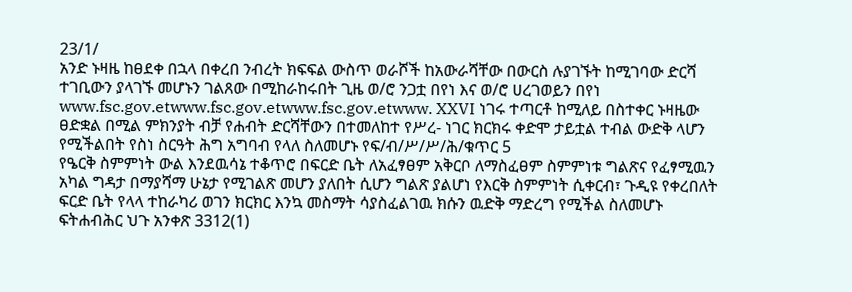23/1/
አንድ ኑዛዜ ከፀደቀ በኋላ በቀረበ ንብረት ክፍፍል ውስጥ ወራሾች ከአውራሻቸው በውርስ ሉያገኙት ከሚገባው ድርሻ ተገቢውን ያላገኙ መሆኑን ገልጸው በሚከራከሩበት ጊዜ ወ/ሮ ንጋቷ በየነ እና ወ/ሮ ሀረገወይን በየነ www.fsc.gov.etwww.fsc.gov.etwww.fsc.gov.etwww. XXVI ነገሩ ተጣርቶ ከሚለይ በስተቀር ኑዛዜው ፀድቋል በሚል ምክንያት ብቻ የሐብት ድርሻቸውን በተመለከተ የሥረ- ነገር ክርክሩ ቀድሞ ታይቷል ተብል ውድቅ ላሆን የሚችልበት የስነ ስርዓት ሕግ አግባብ የላለ ስለመሆኑ የፍ/ብ/ሥ/ሥ/ሕ/ቁጥር 5
የዔርቅ ስምምነት ውል እንደዉሳኔ ተቆጥሮ በፍርድ ቤት ለአፈፃፀም አቅርቦ ለማስፈፀም ስምምነቱ ግልጽና የፈፃሚዉን አካል ግዳታ በማያሻማ ሁኔታ የሚገልጽ መሆን ያለበት ሲሆን ግልጽ ያልሆነ የእርቅ ስምምነት ሲቀርብ፣ ጉዲዩ የቀረበለት ፍርድ ቤት የላላ ተከራካሪ ወገን ክርክር እንኳ መስማት ሳያስፈልገዉ ክሱን ዉድቅ ማድረግ የሚችል ስለመሆኑ ፍትሐብሕር ህጉ አንቀጽ 3312(1)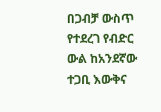በጋብቻ ውስጥ የተደረገ የብድር ውል ከአንደኛው ተጋቢ እውቅና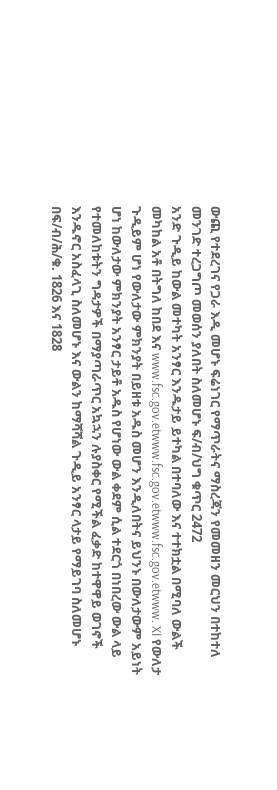ውጪ የተደረገና የጋራ እዲ መሆኑ ፍሬነገር የማጥራትና ማስረጃን የመመዘን መርህን በተከተለ መንገድ ተረጋግጦ መወሰን ያለበት ስለመሆኑ ፍ/ብ/ህግ ቁጥር 2472
አንድ ጉዲይ ከውል መተካት አንፃር እንዱታይ ይተካል በተባለው እና ተተክቷል በሚባለ ውልች መካከል አቶ በትግለ ከበደ እና www.fsc.gov.etwww.fsc.gov.etwww.fsc.gov.etwww. XI የውለታ ጉዲይም ሆነ የውለታው ምክንያት በይዘቱ አዱስ መሆን እንዲለበትና ይህንኑ በውለታውም አይነት ሆነ ከውለታው ምክንያት አንፃር ታይቶ አዱስ የሆነው ውል ቀደም ሲል ተደርጎ በነበረው ውል ላይ የተመለከቱትን ግዳታዎች በማያጣራጥር አኳኋን ሉያስቀር የሚችል ፈቃድ ከተዋዋይ ወገኖች እንዱኖር አስፈላጊ ስለመሆኑ እና ውልን ከማሻሻል ጉዲይ አንፃር ላታይ የማይገባ ስለመሆኑ በፍ/ብ/ሕ/ቁ. 1826 እና 1828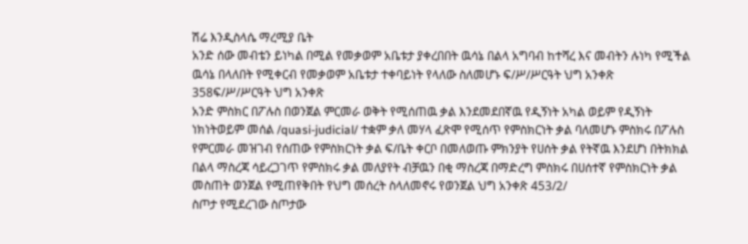ሽሬ እንዲስላሴ ማረሚያ ቤት
አንድ ሰው መብቴን ይነካል በሚል የመቃወም አቤቱታ ያቀረበበት ዉሳኔ በልላ አግባብ ከተሻረ እና መብትን ሉነካ የሚችል ዉሳኔ በላለበት የሚቀርብ የመቃወም አቤቱታ ተቀባይነት የላለው ስለመሆኑ ፍ/ሥ/ሥርዓት ህግ አንቀጽ 358ፍ/ሥ/ሥርዓት ህግ አንቀጽ
አንድ ምስክር በፖሉስ በወንጀል ምርመራ ወቅት የሚሰጠዉ ቃል እንደመደበኛዉ የዲኝነት አካል ወይም የዲኝነት ነክነትወይም መሰል /quasi-judicial/ ተቋም ቃለ መሃላ ፈጽሞ የሚሰጥ የምስክርነት ቃል ባለመሆኑ ምስክሩ በፖሉስ የምርመራ መዝገብ የሰጠው የምስክርነት ቃል ፍ/ቤት ቀርቦ በመለወጡ ምክንያት የሀሰት ቃል የትኛዉ እንደሆነ በትክክል በልላ ማስረጃ ሳይረጋገጥ የምስክሩ ቃል መለያየት ብቻዉን በቂ ማስረጃ በማድረግ ምስክሩ በሀሰተኛ የምስክርነት ቃል መስጠት ወንጀል የሚጠየቅበት የህግ መሰረት ስላለመኖሩ የወንጀል ህግ አንቀጽ 453/2/
ስጦታ የሚደረገው ስጦታው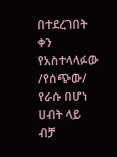በተደረገበት ቀን የአስተላላፉው /የሰጭው/ የራሱ በሆነ ሀብት ላይ ብቻ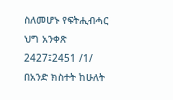ስለመሆኑ የፍትሒብሓር ህግ አንቀጽ 2427፤2451 /1/
በአንድ ክስተት ከሁለት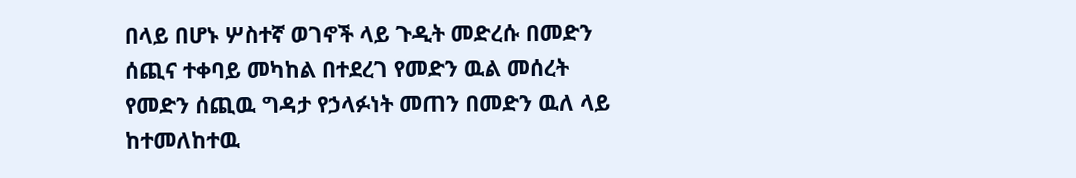በላይ በሆኑ ሦስተኛ ወገኖች ላይ ጉዲት መድረሱ በመድን ሰጪና ተቀባይ መካከል በተደረገ የመድን ዉል መሰረት የመድን ሰጪዉ ግዳታ የኃላፉነት መጠን በመድን ዉለ ላይ ከተመለከተዉ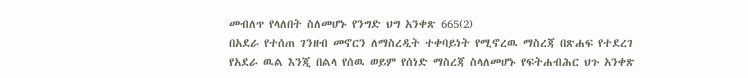መብለጥ የላለበት ስለመሆኑ የንግድ ህግ አንቀጽ 665(2)
በአደራ የተሰጠ ገንዘብ መኖርን ለማስረዲት ተቀባይነት የሚኖረዉ ማስረጃ በጽሐፍ የተደረገ የአደራ ዉል እንጂ በልላ የሰዉ ወይም የሰነድ ማስረጃ ስላለመሆኑ የፍትሐብሕር ህጉ አንቀጽ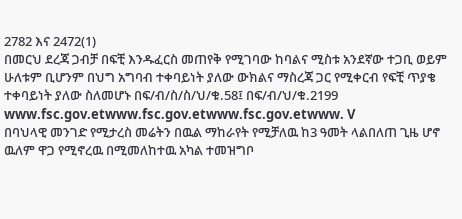2782 እና 2472(1)
በመርህ ደረጃ ጋብቻ በፍቺ እንዱፈርስ መጠየቅ የሚገባው ከባልና ሚስቱ አንደኛው ተጋቢ ወይም ሁለቱም ቢሆንም በህግ አግባብ ተቀባይነት ያለው ውክልና ማስረጃ ጋር የሚቀርብ የፍቺ ጥያቄ ተቀባይነት ያለው ስለመሆኑ በፍ/ብ/ስ/ስ/ህ/ቁ.58፤ በፍ/ብ/ህ/ቁ.2199 www.fsc.gov.etwww.fsc.gov.etwww.fsc.gov.etwww. V
በባህላዊ መንገድ የሚታረስ መሬትን በዉል ማከራየት የሚቻለዉ ከ3 ዓመት ላልበለጠ ጊዜ ሆኖ ዉለም ዋጋ የሚኖረዉ በሚመለከተዉ አካል ተመዝግቦ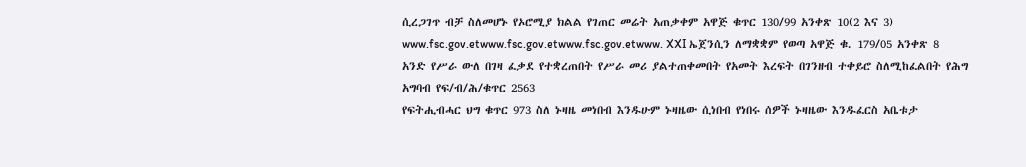ሲረጋገጥ ብቻ ስለመሆኑ የኦሮሚያ ክልል የገጠር መሬት አጠቃቀም አዋጅ ቁጥር 130/99 አንቀጽ 10(2 እና 3) www.fsc.gov.etwww.fsc.gov.etwww.fsc.gov.etwww. XXI ኤጀንሲን ለማቋቋም የወጣ አዋጅ ቁ. 179/05 አንቀጽ 8
አንድ የሥራ ውለ በገዛ ፈቃደ የተቋረጠበት የሥራ መሪ ያልተጠቀመበት የአመት እረፍት በገንዘብ ተቀይሮ ስለሚከፈልበት የሕግ አግባብ የፍ/ብ/ሕ/ቁጥር 2563
የፍትሒብሓር ህግ ቁጥር 973 ስለ ኑዛዜ መነበብ እንዱሁም ኑዛዜው ሲነበብ የነበሩ ሰዎች ኑዛዜው እንዱፈርስ አቤቱታ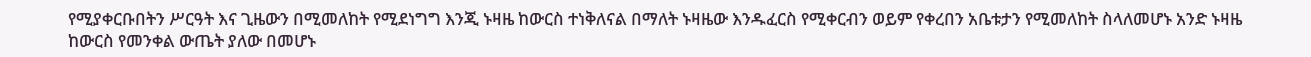የሚያቀርቡበትን ሥርዓት እና ጊዜውን በሚመለከት የሚደነግግ እንጂ ኑዛዜ ከውርስ ተነቅለናል በማለት ኑዛዜው እንዱፈርስ የሚቀርብን ወይም የቀረበን አቤቱታን የሚመለከት ስላለመሆኑ አንድ ኑዛዜ ከውርስ የመንቀል ውጤት ያለው በመሆኑ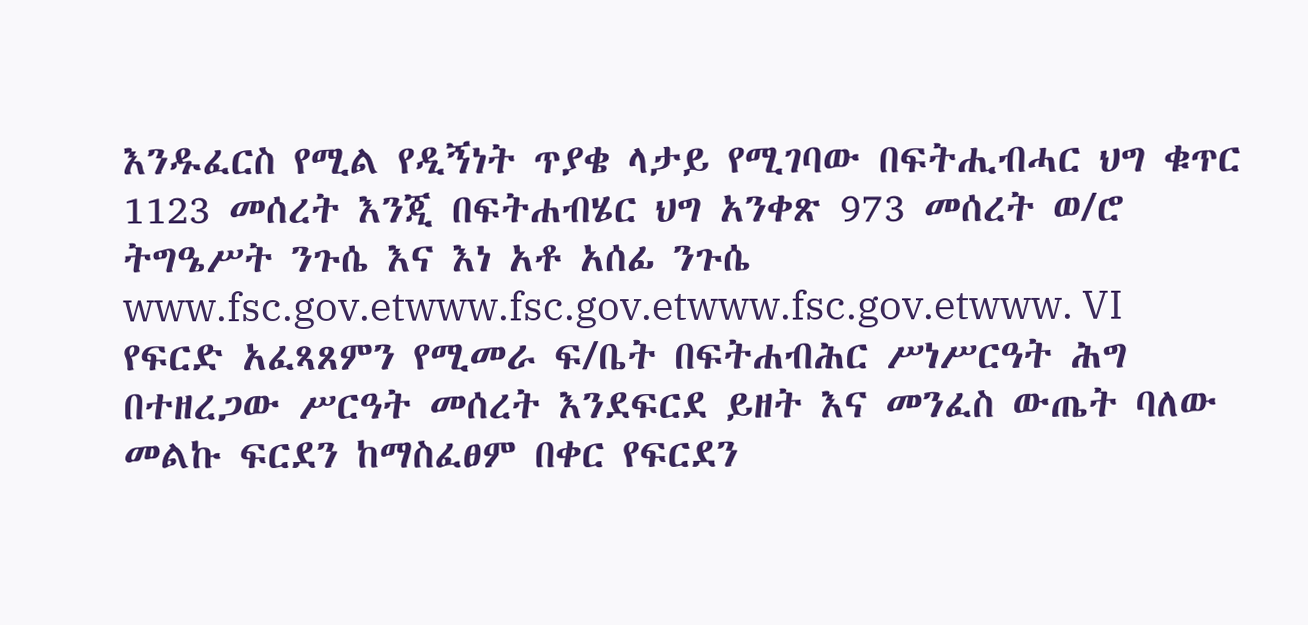እንዱፈርስ የሚል የዲኝነት ጥያቄ ላታይ የሚገባው በፍትሒብሓር ህግ ቁጥር 1123 መሰረት እንጂ በፍትሐብሄር ህግ አንቀጽ 973 መሰረት ወ/ሮ ትግዔሥት ንጉሴ እና እነ አቶ አሰፊ ንጉሴ www.fsc.gov.etwww.fsc.gov.etwww.fsc.gov.etwww. VI
የፍርድ አፈጻጸምን የሚመራ ፍ/ቤት በፍትሐብሕር ሥነሥርዓት ሕግ በተዘረጋው ሥርዓት መሰረት እንደፍርደ ይዘት እና መንፈስ ውጤት ባለው መልኩ ፍርደን ከማስፈፀም በቀር የፍርደን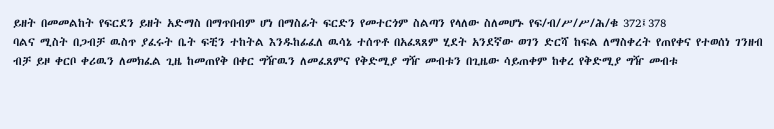ይዘት በመመልከት የፍርደን ይዘት አድማስ በማጥበብም ሆነ በማስፊት ፍርድን የመተርጎም ስልጣን የላለው ስለመሆኑ የፍ/ብ/ሥ/ሥ/ሕ/ቁ 372፤378
ባልና ሚስት በጋብቻ ዉስጥ ያፈሩት ቤት ፍቺን ተከትል እንዱከፊፈለ ዉሳኔ ተሰጥቶ በአፈጻጸም ሂደት አንደኛው ወገን ድርሻ ከፍል ለማስቀረት የጠየቀና የተወሰነ ገንዘብ ብቻ ይዞ ቀርቦ ቀሪዉን ለመክፈል ጊዜ ከመጠየቅ በቀር ግዥዉን ለመፈጸምና የቅድሚያ ግዥ መብቱን በጊዜው ሳይጠቀም ከቀረ የቅድሚያ ግዥ መብቱ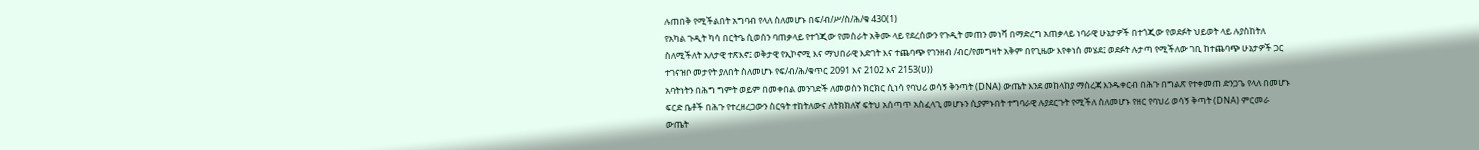ሉጠበቅ የሚችልበት አግባብ የላለ ስለመሆኑ በፍ/ብ/ሥ/ስ/ሕ/ቁ 430(1)
የአካል ጉዲት ካሳ በርትዔ ሲወሰን ባጠቃላይ የተጎጂው የመስራት አቅሙ ላይ የደረሰውን የጉዲት መጠን መነሻ በማድረግ አጠቃላይ ነባራዊ ሁኔታዎች በተጎጂው የወደፉት ህይወት ላይ ሉያስከትለ ስለሚችለት አለታዊ ተጽእኖ፤ ወቅታዊ የኢኮኖሚ እና ማህበራዊ እድገት እና ተጨባጭ የገንዘብ /ብር/የመግዛት አቅም በየጊዜው እየቀነሰ መሄደ፤ ወደፉት ሉታጣ የሚችለው ገቢ ከተጨባጭ ሁኔታዎች ጋር ተገናዝቦ መታየት ያለበት ስለመሆኑ የፍ/ብ/ሕ/ቁጥር 2091 እና 2102 እና 2153(ሀ))
አባትነትን በሕግ ግምት ወይም በመቀበል መንገድች ለመወሰን ክርክር ሲነሳ የባህሪ ወሳኝ ቅንጣት (DNA) ውጤት እንደ መከላከያ ማስረጃ እንዱቀርብ በሕጉ በግልጽ የተቀመጠ ድንጋጌ የላለ በመሆኑ ፍርድ ቤቶች በሕጉ የተረዘረጋውን ስርዓት ተከትለውና ለትክክለኛ ፍትህ አሰጣጥ አስፈላጊ መሆኑን ሲያምኑበት ተግባራዊ ሉያደርጉት የሚችለ ስለመሆኑ የዘር የባህሪ ወሳኝ ቅጣት (DNA) ምርመራ ውጤት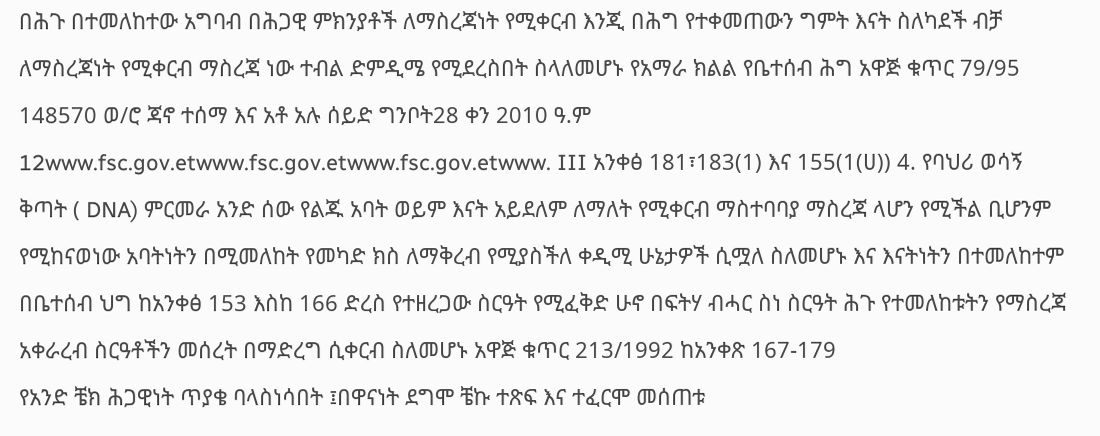በሕጉ በተመለከተው አግባብ በሕጋዊ ምክንያቶች ለማስረጃነት የሚቀርብ እንጂ በሕግ የተቀመጠውን ግምት እናት ስለካደች ብቻ ለማስረጃነት የሚቀርብ ማስረጃ ነው ተብል ድምዲሜ የሚደረስበት ስላለመሆኑ የአማራ ክልል የቤተሰብ ሕግ አዋጅ ቁጥር 79/95 148570 ወ/ሮ ጃኖ ተሰማ እና አቶ አሉ ሰይድ ግንቦት28 ቀን 2010 ዓ.ም 12www.fsc.gov.etwww.fsc.gov.etwww.fsc.gov.etwww. III አንቀፅ 181፣183(1) እና 155(1(ሀ)) 4. የባህሪ ወሳኝ ቅጣት ( DNA) ምርመራ አንድ ሰው የልጁ አባት ወይም እናት አይደለም ለማለት የሚቀርብ ማስተባባያ ማስረጃ ላሆን የሚችል ቢሆንም የሚከናወነው አባትነትን በሚመለከት የመካድ ክስ ለማቅረብ የሚያስችለ ቀዲሚ ሁኔታዎች ሲሟለ ስለመሆኑ እና እናትነትን በተመለከተም በቤተሰብ ህግ ከአንቀፅ 153 እስከ 166 ድረስ የተዘረጋው ስርዓት የሚፈቅድ ሁኖ በፍትሃ ብሓር ስነ ስርዓት ሕጉ የተመለከቱትን የማስረጃ አቀራረብ ስርዓቶችን መሰረት በማድረግ ሲቀርብ ስለመሆኑ አዋጅ ቁጥር 213/1992 ከአንቀጽ 167-179
የአንድ ቼክ ሕጋዊነት ጥያቄ ባላስነሳበት ፤በዋናነት ደግሞ ቼኩ ተጽፍ እና ተፈርሞ መሰጠቱ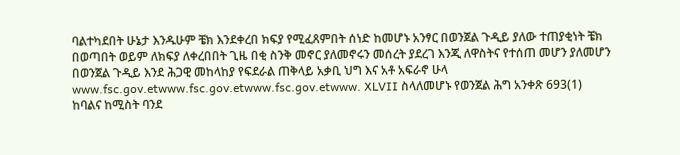ባልተካደበት ሁኔታ እንዱሁም ቼክ እንደቀረበ ክፍያ የሚፈጸምበት ሰነድ ከመሆኑ አንፃር በወንጀል ጉዲይ ያለው ተጠያቂነት ቼክ በወጣበት ወይም ለክፍያ ለቀረበበት ጊዜ በቂ ስንቅ መኖር ያለመኖሩን መሰረት ያደረገ እንጂ ለዋስትና የተሰጠ መሆን ያለመሆን በወንጀል ጉዲይ እንደ ሕጋዊ መከላከያ የፍደራል ጠቅላይ አቃቢ ህግ እና አቶ አፍራኖ ሁላ www.fsc.gov.etwww.fsc.gov.etwww.fsc.gov.etwww. XLVII ስላለመሆኑ የወንጀል ሕግ አንቀጽ 693(1)
ከባልና ከሚስት ባንደ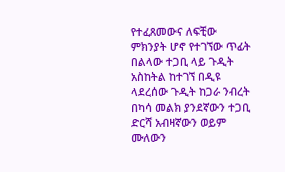የተፈጸመውና ለፍቺው ምክንያት ሆኖ የተገኘው ጥፊት በልላው ተጋቢ ላይ ጉዲት አስከትል ከተገኘ በዲዩ ላደረሰው ጉዲት ከጋራ ንብረት በካሳ መልክ ያንደኛውን ተጋቢ ድርሻ አብዛኛውን ወይም ሙለውን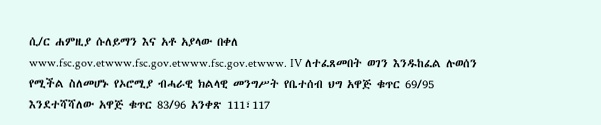ሲ/ር ሐምዚያ ሱለይማን እና አቶ አያላው በቀለ www.fsc.gov.etwww.fsc.gov.etwww.fsc.gov.etwww. IV ለተፈጸመበት ወገን እንዱከፈል ሉወሰን የሚችል ስለመሆኑ የኦሮሚያ ብሓራዊ ክልላዊ መንግሥት የቤተሰብ ህግ አዋጅ ቁጥር 69/95 እንደተሻሻለው አዋጅ ቁጥር 83/96 አንቀጽ 111፣117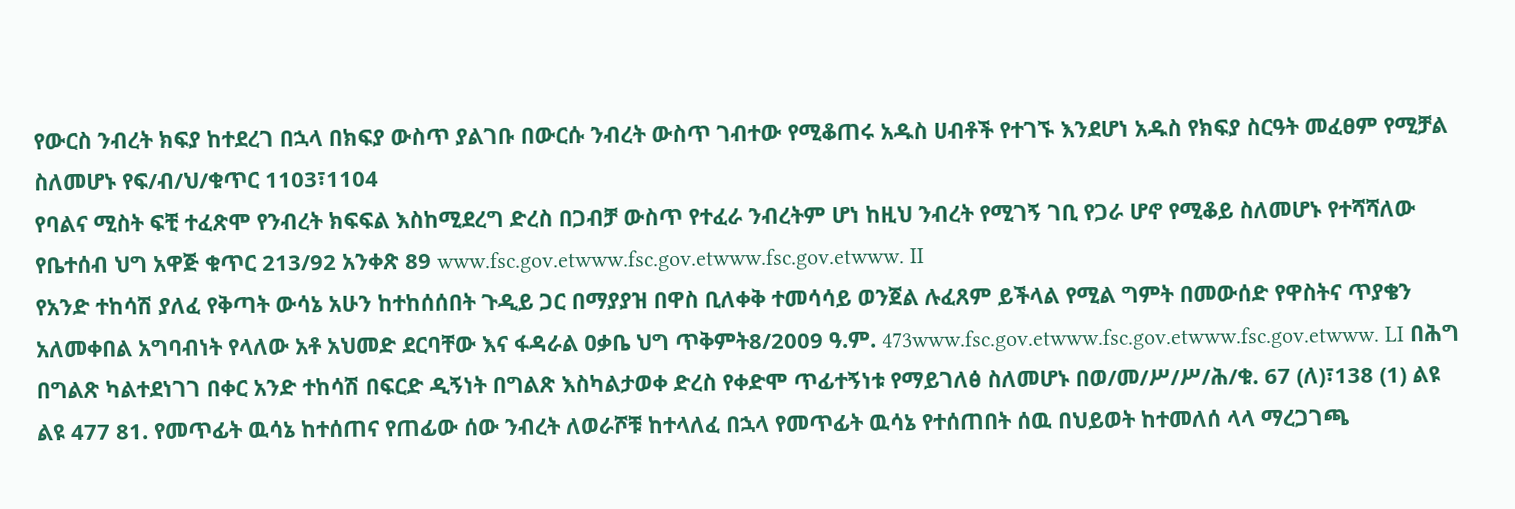የውርስ ንብረት ክፍያ ከተደረገ በኋላ በክፍያ ውስጥ ያልገቡ በውርሱ ንብረት ውስጥ ገብተው የሚቆጠሩ አዱስ ሀብቶች የተገኙ እንደሆነ አዱስ የክፍያ ስርዓት መፈፀም የሚቻል ስለመሆኑ የፍ/ብ/ህ/ቁጥር 1103፣1104
የባልና ሚስት ፍቺ ተፈጽሞ የንብረት ክፍፍል እስከሚደረግ ድረስ በጋብቻ ውስጥ የተፈራ ንብረትም ሆነ ከዚህ ንብረት የሚገኝ ገቢ የጋራ ሆኖ የሚቆይ ስለመሆኑ የተሻሻለው የቤተሰብ ህግ አዋጅ ቁጥር 213/92 አንቀጽ 89 www.fsc.gov.etwww.fsc.gov.etwww.fsc.gov.etwww. II
የአንድ ተከሳሽ ያለፈ የቅጣት ውሳኔ አሁን ከተከሰሰበት ጉዲይ ጋር በማያያዝ በዋስ ቢለቀቅ ተመሳሳይ ወንጀል ሉፈጸም ይችላል የሚል ግምት በመውሰድ የዋስትና ጥያቄን አለመቀበል አግባብነት የላለው አቶ አህመድ ደርባቸው እና ፋዳራል ዐቃቤ ህግ ጥቅምት8/2009 ዓ.ም. 473www.fsc.gov.etwww.fsc.gov.etwww.fsc.gov.etwww. LI በሕግ በግልጽ ካልተደነገገ በቀር አንድ ተከሳሽ በፍርድ ዲኝነት በግልጽ እስካልታወቀ ድረስ የቀድሞ ጥፊተኝነቱ የማይገለፅ ስለመሆኑ በወ/መ/ሥ/ሥ/ሕ/ቁ. 67 (ለ)፣138 (1) ልዩ ልዩ 477 81. የመጥፊት ዉሳኔ ከተሰጠና የጠፊው ሰው ንብረት ለወራሾቹ ከተላለፈ በኋላ የመጥፊት ዉሳኔ የተሰጠበት ሰዉ በህይወት ከተመለሰ ላላ ማረጋገጫ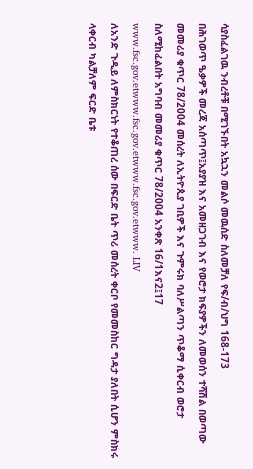ሳያስፈልገዉ ንብረቶቹ በሚገኙበት አኳኋን መልሶ መዉሰድ ስለመቻለ የፍ/ብ/ህግ 168-173
በሕገወጥ ዔቃዎች መረጃ አሰጣጥ፤አያያዝ እና አመዘጋገብ እና የወሮታ ክፍያዎችን ለመወሰን ተሻሽል በወጣው መመሪያ ቁጥር 78/2004 መሰረት ለኢትዮጲያ ገቢዎች እና ጉምሩክ ባለሥልጣን ጥቆማ ሲቀርብ ወሮታ ስለሚከፈልበት አግባብ መመሪያ ቁጥር 78/2004 አንቀጽ 16/1እና2፤17 www.fsc.gov.etwww.fsc.gov.etwww.fsc.gov.etwww. LIV
ለአንድ ጉዲይ ለምስክርነት የተቆጠረ ሰው በፍርድ ቤት ጥሪ መሰረት ቀርቦ የመመስከር ግዳታ ያለበት ሲሆን ምስክሩ ላቀርብ ካልቻለም ፍርድ ቤቱ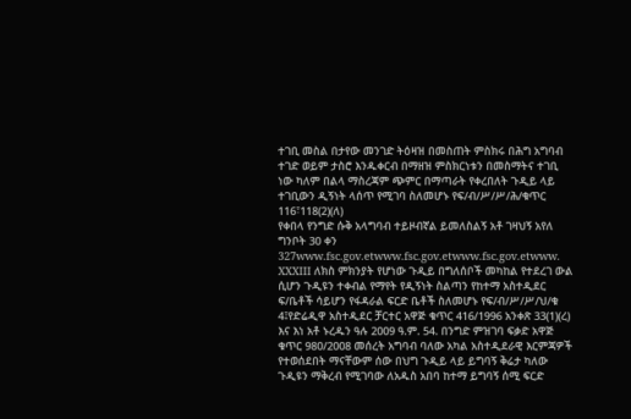ተገቢ መስል በታየው መንገድ ትዕዛዝ በመስጠት ምስክሩ በሕግ አግባብ ተገድ ወይም ታስሮ እንዱቀርብ በማዘዝ ምስክርነቱን በመስማትና ተገቢ ነው ካለም በልላ ማስረጃም ጭምር በማጣራት የቀረበለት ጉዲይ ላይ ተገቢውን ዲኝነት ላሰጥ የሚገባ ስለመሆኑ የፍ/ብ/ሥ/ሥ/ሕ/ቁጥር 116፣118(2)(ለ)
የቀበላ የንግድ ሱቅ አላግባብ ተይዞብኛል ይመለስልኝ አቶ ገዛህኝ አየለ ግንቦት 30 ቀን 327www.fsc.gov.etwww.fsc.gov.etwww.fsc.gov.etwww. XXXIII ለክስ ምክንያት የሆነው ጉዲይ በግለሰቦች መካከል የተደረገ ውል ሲሆን ጉዲዩን ተቀብል የማየት የዲኝነት ስልጣን የከተማ አስተዲደር ፍ/ቤቶች ሳይሆን የፋዳራል ፍርድ ቤቶች ስለመሆኑ የፍ/ብ/ሥ/ሥ/ህ/ቁ 4፤የድሬዲዋ አስተዲደር ቻርተር አዋጅ ቁጥር 416/1996 አንቀጽ 33(1)(ረ) እና እነ አቶ ኑረዱን ዓሉ 2009 ዓ.ም. 54. በንግድ ምዝገባ ፍቃድ አዋጅ ቁጥር 980/2008 መሰረት አግባብ ባለው አካል አስተዲደራዊ እርምጃዎች የተወሰደበት ማናቸውም ሰው በህግ ጉዲይ ላይ ይግባኝ ቅሬታ ካለው ጉዲዩን ማቅረብ የሚገባው ለአዱስ አበባ ከተማ ይግባኝ ሰሚ ፍርድ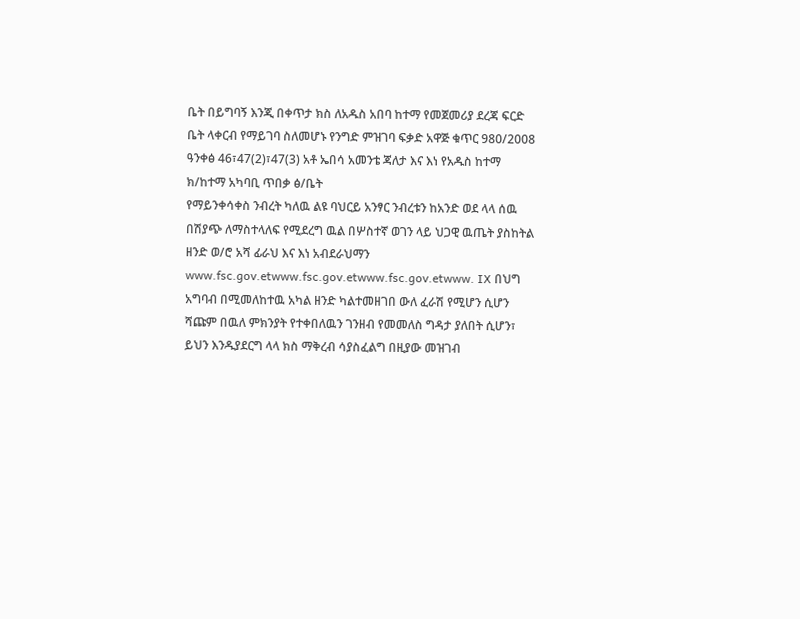ቤት በይግባኝ እንጂ በቀጥታ ክስ ለአዱስ አበባ ከተማ የመጀመሪያ ደረጃ ፍርድ ቤት ላቀርብ የማይገባ ስለመሆኑ የንግድ ምዝገባ ፍቃድ አዋጅ ቁጥር 980/2008 ዓንቀፅ 46፣47(2)፣47(3) አቶ ኤበሳ አመንቴ ጃለታ እና እነ የአዱስ ከተማ ክ/ከተማ አካባቢ ጥበቃ ፅ/ቤት
የማይንቀሳቀስ ንብረት ካለዉ ልዩ ባህርይ አንፃር ንብረቱን ከአንድ ወደ ላላ ሰዉ በሽያጭ ለማስተላለፍ የሚደረግ ዉል በሦስተኛ ወገን ላይ ህጋዊ ዉጤት ያስከትል ዘንድ ወ/ሮ አሻ ፊራህ እና እነ አብደራህማን www.fsc.gov.etwww.fsc.gov.etwww.fsc.gov.etwww. IX በህግ አግባብ በሚመለከተዉ አካል ዘንድ ካልተመዘገበ ውለ ፈራሽ የሚሆን ሲሆን ሻጩም በዉለ ምክንያት የተቀበለዉን ገንዘብ የመመለስ ግዳታ ያለበት ሲሆን፣ ይህን እንዱያደርግ ላላ ክስ ማቅረብ ሳያስፈልግ በዚያው መዝገብ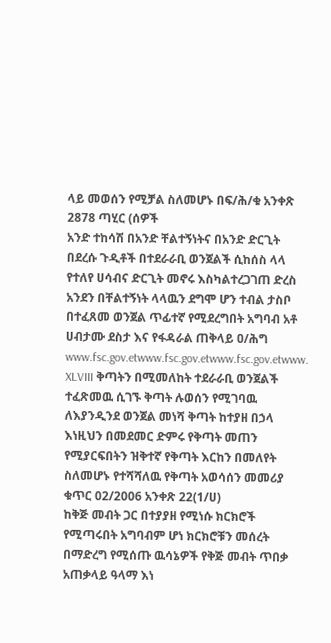ላይ መወሰን የሚቻል ስለመሆኑ በፍ/ሕ/ቁ አንቀጽ 2878 ጣሂር (ሰዎች
አንድ ተከሳሽ በአንድ ቸልተኝነትና በአንድ ድርጊት በደረሱ ጉዲቶች በተደራራቢ ወንጀልች ሲከሰስ ላላ የተለየ ሀሳብና ድርጊት መኖሩ እስካልተረጋገጠ ድረስ አንደን በቸልተኝነት ላላዉን ደግሞ ሆን ተብል ታስቦ በተፈጸመ ወንጀል ጥፊተኛ የሚደረግበት አግባብ አቶ ሀብታሙ ደስታ እና የፋዳራል ጠቅላይ ዐ/ሕግ www.fsc.gov.etwww.fsc.gov.etwww.fsc.gov.etwww. XLVIII ቅጣትን በሚመለከት ተደራራቢ ወንጀልች ተፈጽመዉ ሲገኙ ቅጣት ሉወሰን የሚገባዉ ለእያንዲንደ ወንጀል መነሻ ቅጣት ከተያዘ በኃላ እነዚህን በመደመር ድምሩ የቅጣት መጠን የሚያርፍበትን ዝቅተኛ የቅጣት እርከን በመለየት ስለመሆኑ የተሻሻለዉ የቅጣት አወሳሰን መመሪያ ቁጥር 02/2006 አንቀጽ 22(1/ሀ)
ከቅጅ መብት ጋር በተያያዘ የሚነሱ ክርክሮች የሚጣሩበት አግባብም ሆነ ክርክሮቹን መሰረት በማድረግ የሚሰጡ ዉሳኔዎች የቅጅ መብት ጥበቃ አጠቃላይ ዓላማ እነ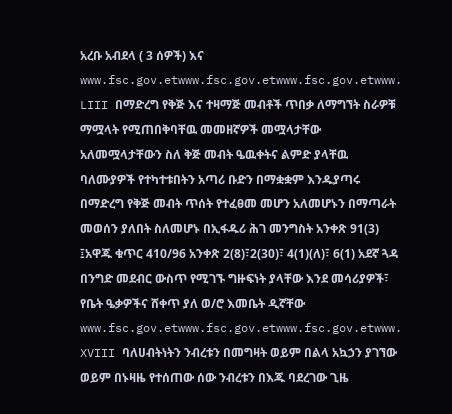አረቡ አብደላ ( 3 ሰዎች) እና www.fsc.gov.etwww.fsc.gov.etwww.fsc.gov.etwww. LIII በማድረግ የቅጅ እና ተዛማጅ መብቶች ጥበቃ ለማግኘት ስራዎቹ ማሟላት የሚጠበቅባቸዉ መመዘኛዎች መሟላታቸው አለመሟላታቸውን ስለ ቅጅ መብት ዔዉቀትና ልምድ ያላቸዉ ባለሙያዎች የተካተቱበትን አጣሪ ቡድን በማቋቋም እንዱያጣሩ በማድረግ የቅጅ መብት ጥሰት የተፈፀመ መሆን አለመሆኑን በማጣራት መወሰን ያለበት ስለመሆኑ በኢፋዱሪ ሕገ መንግስት አንቀጽ 91(3) ፤አዋጁ ቁጥር 410/96 አንቀጽ 2(8)፣2(30)፣ 4(1)(ለ)፣ 6(1) አደኛ ጓዳ
በንግድ መደብር ውስጥ የሚገኙ ግዙፍነት ያላቸው እንደ መሳሪያዎች፣ የቤት ዔቃዎችና ሸቀጥ ያለ ወ/ሮ እመቤት ዲኛቸው www.fsc.gov.etwww.fsc.gov.etwww.fsc.gov.etwww. XVIII ባለሀብትነትን ንብረቱን በመግዛት ወይም በልላ አኳኃን ያገኘው ወይም በኑዛዜ የተሰጠው ሰው ንብረቱን በእጁ ባደረገው ጊዜ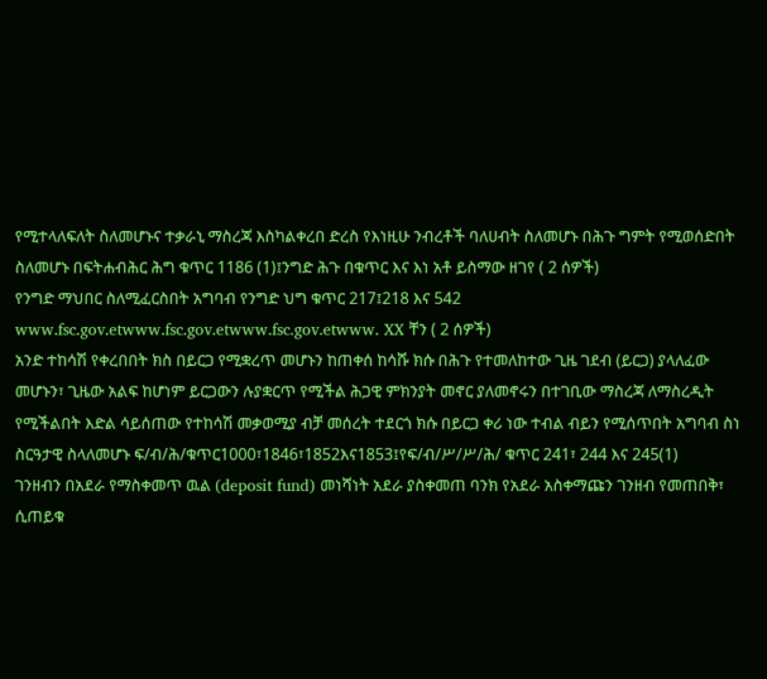የሚተላለፍለት ስለመሆኑና ተቃራኒ ማስረጃ እስካልቀረበ ድረስ የእነዚሁ ንብረቶች ባለሀብት ስለመሆኑ በሕጉ ግምት የሚወሰድበት ስለመሆኑ በፍትሐብሕር ሕግ ቁጥር 1186 (1)፤ንግድ ሕጉ በቁጥር እና እነ አቶ ይስማው ዘገየ ( 2 ሰዎች)
የንግድ ማህበር ስለሚፈርስበት አግባብ የንግድ ህግ ቁጥር 217፤218 እና 542 www.fsc.gov.etwww.fsc.gov.etwww.fsc.gov.etwww. XX ቸን ( 2 ሰዎች)
አንድ ተከሳሽ የቀረበበት ክስ በይርጋ የሚቋረጥ መሆኑን ከጠቀሰ ከሳሹ ክሱ በሕጉ የተመለከተው ጊዜ ገደብ (ይርጋ) ያላለፈው መሆኑን፣ ጊዜው አልፍ ከሆነም ይርጋውን ሉያቋርጥ የሚችል ሕጋዊ ምክንያት መኖር ያለመኖሩን በተገቢው ማስረጃ ለማስረዲት የሚችልበት እድል ሳይሰጠው የተከሳሽ መቃወሚያ ብቻ መሰረት ተደርጎ ክሱ በይርጋ ቀሪ ነው ተብል ብይን የሚሰጥበት አግባብ ስነ ስርዓታዊ ስላለመሆኑ ፍ/ብ/ሕ/ቁጥር1000፣1846፣1852እና1853፤የፍ/ብ/ሥ/ሥ/ሕ/ ቁጥር 241፣ 244 እና 245(1)
ገንዘብን በአደራ የማስቀመጥ ዉል (deposit fund) መነሻነት አደራ ያስቀመጠ ባንክ የአደራ አስቀማጩን ገንዘብ የመጠበቅ፣ ሲጠይቁ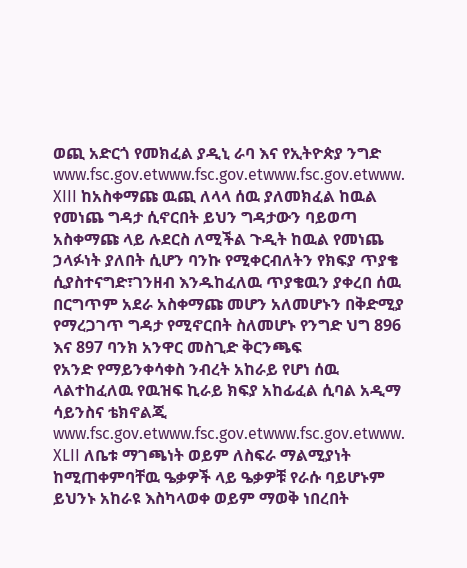ወጪ አድርጎ የመክፈል ያዲኒ ራባ እና የኢትዮጵያ ንግድ www.fsc.gov.etwww.fsc.gov.etwww.fsc.gov.etwww. XIII ከአስቀማጩ ዉጪ ለላላ ሰዉ ያለመክፈል ከዉል የመነጨ ግዳታ ሲኖርበት ይህን ግዳታውን ባይወጣ አስቀማጩ ላይ ሉደርስ ለሚችል ጉዲት ከዉል የመነጨ ኃላፉነት ያለበት ሲሆን ባንኩ የሚቀርብለትን የክፍያ ጥያቄ ሲያስተናግድ፣ገንዘብ እንዱከፈለዉ ጥያቄዉን ያቀረበ ሰዉ በርግጥም አደራ አስቀማጩ መሆን አለመሆኑን በቅድሚያ የማረጋገጥ ግዳታ የሚኖርበት ስለመሆኑ የንግድ ህግ 896 እና 897 ባንክ አንዋር መስጊድ ቅርንጫፍ
የአንድ የማይንቀሳቀስ ንብረት አከራይ የሆነ ሰዉ ላልተከፈለዉ የዉዝፍ ኪራይ ክፍያ አከፊፈል ሲባል አዲማ ሳይንስና ቴክኖልጂ www.fsc.gov.etwww.fsc.gov.etwww.fsc.gov.etwww. XLII ለቤቱ ማገጫነት ወይም ለስፍራ ማልሚያነት ከሚጠቀምባቸዉ ዔቃዎች ላይ ዔቃዎቹ የራሱ ባይሆኑም ይህንኑ አከራዩ እስካላወቀ ወይም ማወቅ ነበረበት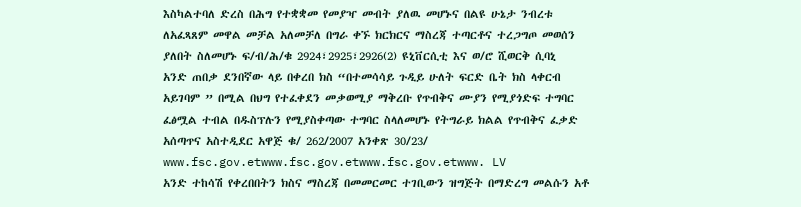እስካልተባለ ድረስ በሕግ የተቋቋመ የመያዣ መብት ያለዉ መሆኑና በልዩ ሁኔታ ንብረቱ ለአፈጻጸም መዋል መቻል አለመቻለ በግራ ቀኙ ክርክርና ማስረጃ ተጣርቶና ተረጋግጦ መወሰን ያለበት ስለመሆኑ ፍ/ብ/ሕ/ቁ 2924፣2925፣2926(2) ዩኒቨርሲቲ እና ወ/ሮ ሺወርቅ ሲባኒ
አንድ ጠበቃ ደንበኛው ላይ በቀረበ ክስ “በተመሳሳይ ጉዲይ ሁለት ፍርድ ቤት ክስ ላቀርብ አይገባም ” በሚል በህግ የተፈቀደን መቃወሚያ ማቅረቡ የጥብቅና ሙያን የሚያጎድፍ ተግባር ፈፅሟል ተብል በዱስፕሉን የሚያስቀጣው ተግባር ስላለመሆኑ የትግራይ ክልል የጥብቅና ፈቃድ አሰጣጥና አስተዲደር አዋጅ ቁ/ 262/2007 አንቀጽ 30/23/ www.fsc.gov.etwww.fsc.gov.etwww.fsc.gov.etwww. LV
አንድ ተከሳሽ የቀረበበትን ክስና ማስረጃ በመመርመር ተገቢውን ዝግጅት በማድረግ መልሱን አቶ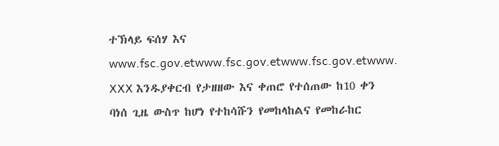ተኽላይ ፍሰሃ እና www.fsc.gov.etwww.fsc.gov.etwww.fsc.gov.etwww. XXX እንዱያቀርብ የታዘዘው እና ቀጠሮ የተሰጠው ከ10 ቀን ባነሰ ጊዜ ውስጥ ከሆነ የተከሳሹን የመከላከልና የመከራከር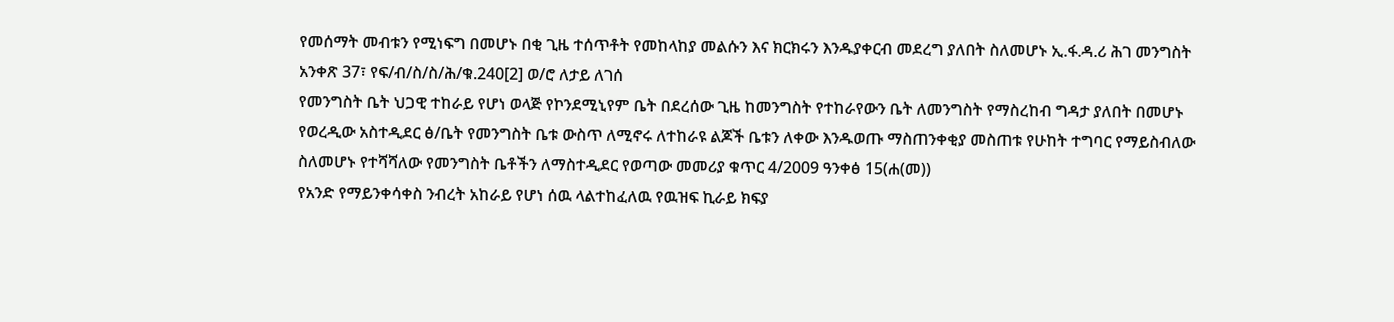የመሰማት መብቱን የሚነፍግ በመሆኑ በቂ ጊዜ ተሰጥቶት የመከላከያ መልሱን እና ክርክሩን እንዱያቀርብ መደረግ ያለበት ስለመሆኑ ኢ.ፋ.ዳ.ሪ ሕገ መንግስት አንቀጽ 37፣ የፍ/ብ/ስ/ስ/ሕ/ቁ.240[2] ወ/ሮ ለታይ ለገሰ
የመንግስት ቤት ህጋዊ ተከራይ የሆነ ወላጅ የኮንደሚኒየም ቤት በደረሰው ጊዜ ከመንግስት የተከራየውን ቤት ለመንግስት የማስረከብ ግዳታ ያለበት በመሆኑ የወረዲው አስተዲደር ፅ/ቤት የመንግስት ቤቱ ውስጥ ለሚኖሩ ለተከራዩ ልጆች ቤቱን ለቀው እንዱወጡ ማስጠንቀቂያ መስጠቱ የሁከት ተግባር የማይስብለው ስለመሆኑ የተሻሻለው የመንግስት ቤቶችን ለማስተዲደር የወጣው መመሪያ ቁጥር 4/2009 ዓንቀፅ 15(ሐ(መ))
የአንድ የማይንቀሳቀስ ንብረት አከራይ የሆነ ሰዉ ላልተከፈለዉ የዉዝፍ ኪራይ ክፍያ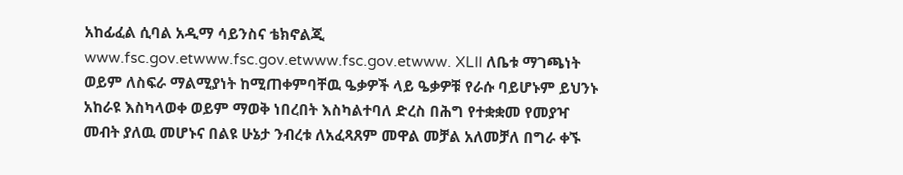አከፊፈል ሲባል አዲማ ሳይንስና ቴክኖልጂ www.fsc.gov.etwww.fsc.gov.etwww.fsc.gov.etwww. XLII ለቤቱ ማገጫነት ወይም ለስፍራ ማልሚያነት ከሚጠቀምባቸዉ ዔቃዎች ላይ ዔቃዎቹ የራሱ ባይሆኑም ይህንኑ አከራዩ እስካላወቀ ወይም ማወቅ ነበረበት እስካልተባለ ድረስ በሕግ የተቋቋመ የመያዣ መብት ያለዉ መሆኑና በልዩ ሁኔታ ንብረቱ ለአፈጻጸም መዋል መቻል አለመቻለ በግራ ቀኙ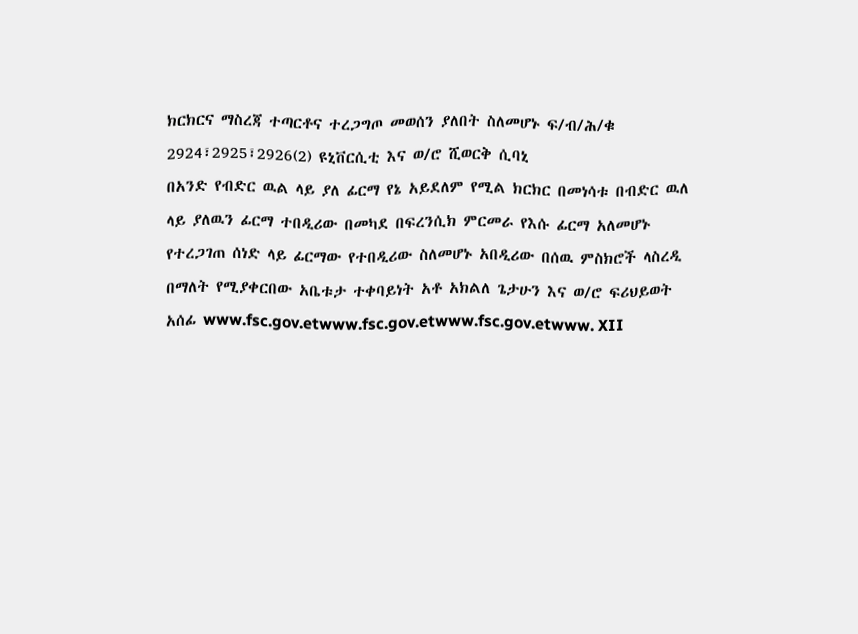ክርክርና ማስረጃ ተጣርቶና ተረጋግጦ መወሰን ያለበት ስለመሆኑ ፍ/ብ/ሕ/ቁ 2924፣2925፣2926(2) ዩኒቨርሲቲ እና ወ/ሮ ሺወርቅ ሲባኒ
በአንድ የብድር ዉል ላይ ያለ ፊርማ የኔ አይደለም የሚል ክርክር በመነሳቱ በብድር ዉለ ላይ ያለዉን ፊርማ ተበዲሪው በመካደ በፍረንሲክ ምርመራ የእሱ ፊርማ አለመሆኑ የተረጋገጠ ሰነድ ላይ ፊርማው የተበዲሪው ስለመሆኑ አበዲሪው በሰዉ ምስክሮች ላስረዲ በማለት የሚያቀርበው አቤቱታ ተቀባይነት አቶ አክልለ ጌታሁን እና ወ/ሮ ፍሪህይወት አሰፊ www.fsc.gov.etwww.fsc.gov.etwww.fsc.gov.etwww. XII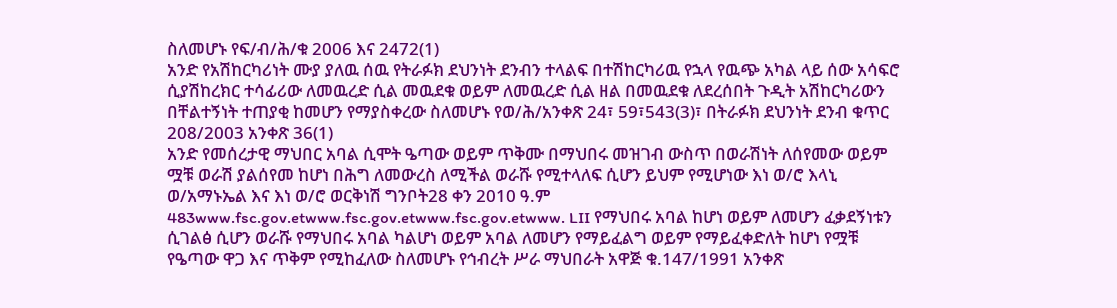ስለመሆኑ የፍ/ብ/ሕ/ቁ 2006 እና 2472(1)
አንድ የአሽከርካሪነት ሙያ ያለዉ ሰዉ የትራፉክ ደህንነት ደንብን ተላልፍ በተሽከርካሪዉ የኋላ የዉጭ አካል ላይ ሰው አሳፍሮ ሲያሽከረክር ተሳፊሪው ለመዉረድ ሲል መዉደቁ ወይም ለመዉረድ ሲል ዘል በመዉደቁ ለደረሰበት ጉዲት አሽከርካሪውን በቸልተኝነት ተጠያቂ ከመሆን የማያስቀረው ስለመሆኑ የወ/ሕ/አንቀጽ 24፣ 59፣543(3)፣ በትራፉክ ደህንነት ደንብ ቁጥር 208/2003 አንቀጽ 36(1)
አንድ የመሰረታዊ ማህበር አባል ሲሞት ዔጣው ወይም ጥቅሙ በማህበሩ መዝገብ ውስጥ በወራሽነት ለሰየመው ወይም ሟቹ ወራሽ ያልሰየመ ከሆነ በሕግ ለመውረስ ለሚችል ወራሹ የሚተላለፍ ሲሆን ይህም የሚሆነው እነ ወ/ሮ እላኒ ወ/አማኑኤል እና እነ ወ/ሮ ወርቅነሽ ግንቦት28 ቀን 2010 ዓ.ም 483www.fsc.gov.etwww.fsc.gov.etwww.fsc.gov.etwww. LII የማህበሩ አባል ከሆነ ወይም ለመሆን ፈቃደኝነቱን ሲገልፅ ሲሆን ወራሹ የማህበሩ አባል ካልሆነ ወይም አባል ለመሆን የማይፈልግ ወይም የማይፈቀድለት ከሆነ የሟቹ የዔጣው ዋጋ እና ጥቅም የሚከፈለው ስለመሆኑ የኅብረት ሥራ ማህበራት አዋጅ ቁ.147/1991 አንቀጽ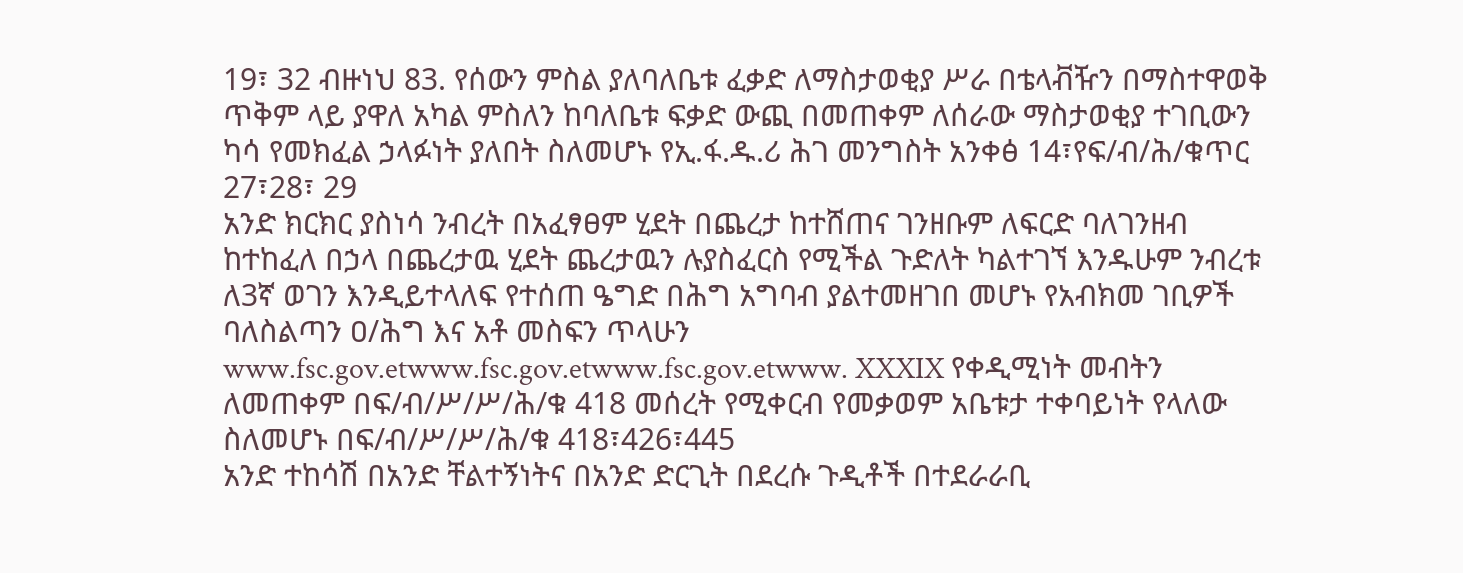19፣ 32 ብዙነህ 83. የሰውን ምስል ያለባለቤቱ ፈቃድ ለማስታወቂያ ሥራ በቴላቭዥን በማስተዋወቅ ጥቅም ላይ ያዋለ አካል ምስለን ከባለቤቱ ፍቃድ ውጪ በመጠቀም ለሰራው ማስታወቂያ ተገቢውን ካሳ የመክፈል ኃላፉነት ያለበት ስለመሆኑ የኢ.ፋ.ዱ.ሪ ሕገ መንግስት አንቀፅ 14፣የፍ/ብ/ሕ/ቁጥር 27፣28፣ 29
አንድ ክርክር ያስነሳ ንብረት በአፈፃፀም ሂደት በጨረታ ከተሸጠና ገንዘቡም ለፍርድ ባለገንዘብ ከተከፈለ በኃላ በጨረታዉ ሂደት ጨረታዉን ሉያስፈርስ የሚችል ጉድለት ካልተገኘ እንዱሁም ንብረቱ ለ3ኛ ወገን እንዲይተላለፍ የተሰጠ ዔግድ በሕግ አግባብ ያልተመዘገበ መሆኑ የአብክመ ገቢዎች ባለስልጣን ዐ/ሕግ እና አቶ መስፍን ጥላሁን www.fsc.gov.etwww.fsc.gov.etwww.fsc.gov.etwww. XXXIX የቀዲሚነት መብትን ለመጠቀም በፍ/ብ/ሥ/ሥ/ሕ/ቁ 418 መሰረት የሚቀርብ የመቃወም አቤቱታ ተቀባይነት የላለው ስለመሆኑ በፍ/ብ/ሥ/ሥ/ሕ/ቁ 418፣426፣445
አንድ ተከሳሽ በአንድ ቸልተኝነትና በአንድ ድርጊት በደረሱ ጉዲቶች በተደራራቢ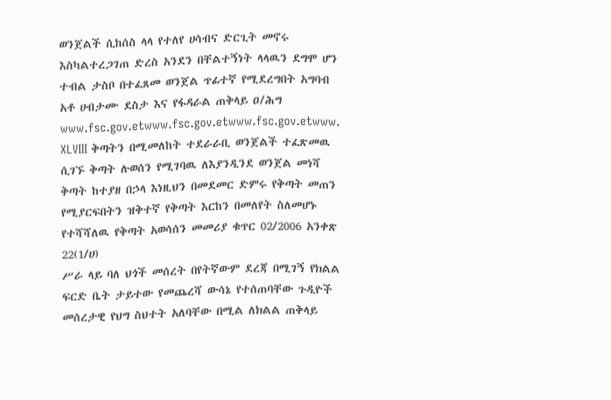ወንጀልች ሲከሰስ ላላ የተለየ ሀሳብና ድርጊት መኖሩ እስካልተረጋገጠ ድረስ አንደን በቸልተኝነት ላላዉን ደግሞ ሆን ተብል ታስቦ በተፈጸመ ወንጀል ጥፊተኛ የሚደረግበት አግባብ አቶ ሀብታሙ ደስታ እና የፋዳራል ጠቅላይ ዐ/ሕግ www.fsc.gov.etwww.fsc.gov.etwww.fsc.gov.etwww. XLVIII ቅጣትን በሚመለከት ተደራራቢ ወንጀልች ተፈጽመዉ ሲገኙ ቅጣት ሉወሰን የሚገባዉ ለእያንዲንደ ወንጀል መነሻ ቅጣት ከተያዘ በኃላ እነዚህን በመደመር ድምሩ የቅጣት መጠን የሚያርፍበትን ዝቅተኛ የቅጣት እርከን በመለየት ስለመሆኑ የተሻሻለዉ የቅጣት አወሳሰን መመሪያ ቁጥር 02/2006 አንቀጽ 22(1/ሀ)
ሥራ ላይ ባለ ህጎች መሰረት በየትኛውም ደረጃ በሚገኝ የክልል ፍርድ ቤት ታይተው የመጨረሻ ውሳኔ የተሰጠባቸው ጉዲዮች መሰረታዊ የህግ ስህተት አለባቸው በሚል ለክልል ጠቅላይ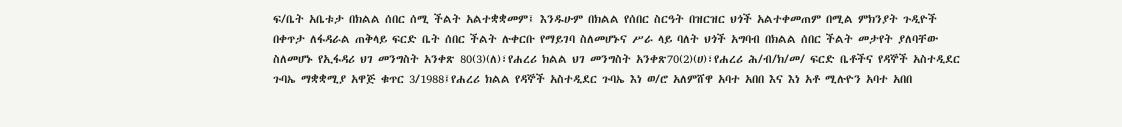ፍ/ቤት አቤቱታ በክልል ሰበር ሰሚ ችልት አልተቋቋመም፤ እንዱሁም በክልል የሰበር ስርዓት በዝርዝር ህጎች አልተቀመጠም በሚል ምክንያት ጉዲዮች በቀጥታ ለፋዳራል ጠቅላይ ፍርድ ቤት ሰበር ችልት ሉቀርቡ የማይገባ ስለመሆኑና ሥራ ላይ ባለት ህጎች አግባብ በክልል ሰበር ችልት መታየት ያለባቸው ስለመሆኑ የኢፋዳሪ ህገ መንግስት አንቀጽ 80(3)(ለ)፣የሐረሪ ክልል ህገ መንግስት አንቀጽ70(2)(ሀ)፣የሐረሪ ሕ/ብ/ክ/መ/ ፍርድ ቤቶችና የዳኞች አስተዲደር ጉባኤ ማቋቋሚያ አዋጅ ቁጥር 3/1988፤የሐረሪ ክልል የዳኞች አስተዲደር ጉባኤ እነ ወ/ሮ አለምሸዋ አባተ አበበ እና እነ አቶ ሚሉዮን አባተ አበበ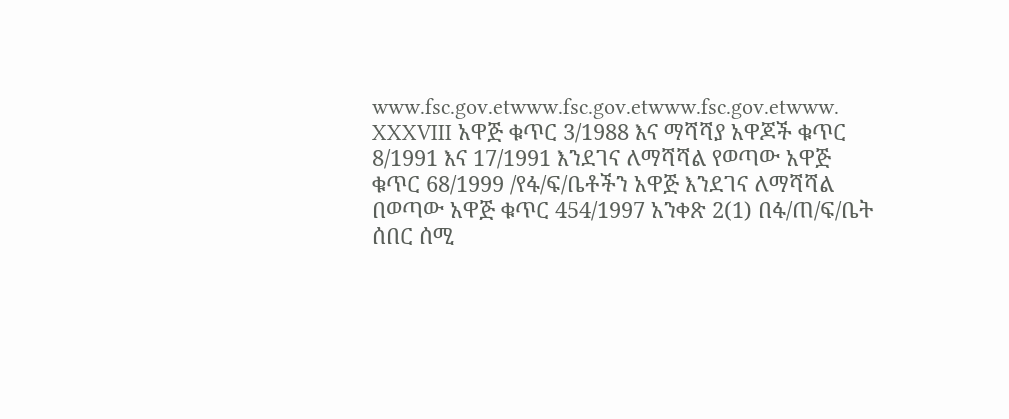www.fsc.gov.etwww.fsc.gov.etwww.fsc.gov.etwww. XXXVIII አዋጅ ቁጥር 3/1988 እና ማሻሻያ አዋጆች ቁጥር 8/1991 እና 17/1991 እንደገና ለማሻሻል የወጣው አዋጅ ቁጥር 68/1999 /የፋ/ፍ/ቤቶችን አዋጅ እንደገና ለማሻሻል በወጣው አዋጅ ቁጥር 454/1997 አንቀጽ 2(1) በፋ/ጠ/ፍ/ቤት ሰበር ሰሚ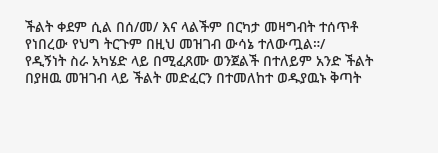ችልት ቀደም ሲል በሰ/መ/ እና ላልችም በርካታ መዛግብት ተሰጥቶ የነበረው የህግ ትርጉም በዚህ መዝገብ ውሳኔ ተለውጧል።/
የዲኝነት ስራ አካሄድ ላይ በሚፈጸሙ ወንጀልች በተለይም አንድ ችልት በያዘዉ መዝገብ ላይ ችልት መድፈርን በተመለከተ ወዱያዉኑ ቅጣት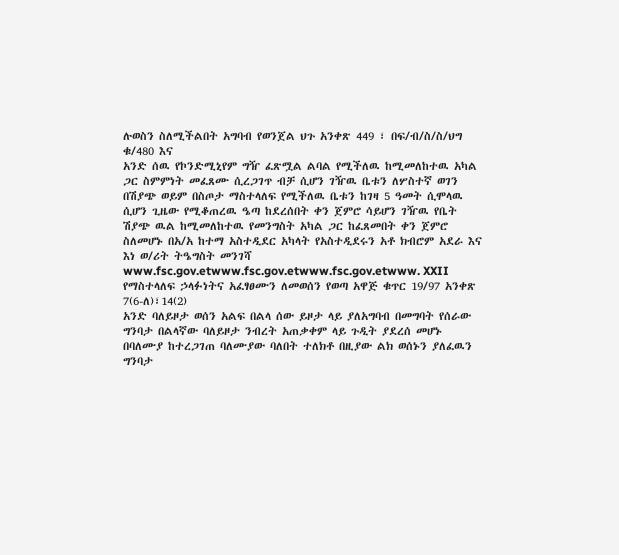ሉወስን ስለሚችልበት አግባብ የወንጀል ህጉ አንቀጽ 449 ፣ በፍ/ብ/ስ/ስ/ህግ ቁ/480 እና
አንድ ሰዉ የኮንድሚኒየም ግዥ ፈጽሟል ልባል የሚችለዉ ከሚመለከተዉ አካል ጋር ስምምነት መፈጸሙ ሲረጋገጥ ብቻ ሲሆን ገዥዉ ቤቱን ለሦስተኛ ወገን በሽያጭ ወይም በስጦታ ማስተላለፍ የሚችለዉ ቤቱን ከገዛ 5 ዓመት ሲሞላዉ ሲሆን ጊዜው የሚቆጠረዉ ዔጣ ከደረሰበት ቀን ጀምሮ ሳይሆን ገዥዉ የቤት ሽያጭ ዉል ከሚመለከተዉ የመንግስት አካል ጋር ከፈጸመበት ቀን ጀምሮ ስለመሆኑ በአ/አ ከተማ አስተዲደር አካላት የአስተዲደሩን አቶ ክብሮም አደራ እና እነ ወ/ሪት ትዔግስት መንገሻ www.fsc.gov.etwww.fsc.gov.etwww.fsc.gov.etwww. XXII የማስተላለፍ ኃላፉነትና አፈፃፀሙን ለመወሰን የወጣ አዋጅ ቁጥር 19/97 አንቀጽ 7(6-ለ)፣14(2)
አንድ ባለይዞታ ወሰን አልፍ በልላ ሰው ይዞታ ላይ ያለአግባብ በመግባት የሰራው ግንባታ በልላኛው ባለይዞታ ንብረት አጠቃቀም ላይ ጉዲት ያደረሰ መሆኑ በባለሙያ ከተረጋገጠ ባለሙያው ባለበት ተለክቶ በዚያው ልክ ወሰኑን ያለፈዉን ግንባታ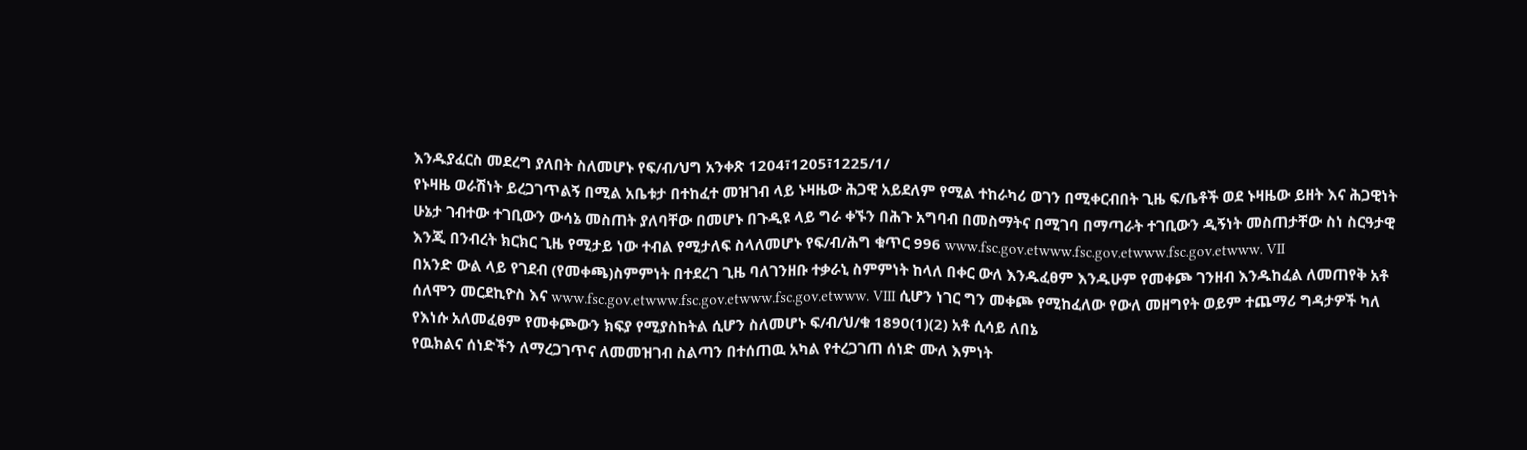እንዱያፈርስ መደረግ ያለበት ስለመሆኑ የፍ/ብ/ህግ አንቀጽ 1204፣1205፣1225/1/
የኑዛዜ ወራሽነት ይረጋገጥልኝ በሚል አቤቱታ በተከፈተ መዝገብ ላይ ኑዛዜው ሕጋዊ አይደለም የሚል ተከራካሪ ወገን በሚቀርብበት ጊዜ ፍ/ቤቶች ወደ ኑዛዜው ይዘት እና ሕጋዊነት ሁኔታ ገብተው ተገቢውን ውሳኔ መስጠት ያለባቸው በመሆኑ በጉዲዩ ላይ ግራ ቀኙን በሕጉ አግባብ በመስማትና በሚገባ በማጣራት ተገቢውን ዲኝነት መስጠታቸው ስነ ስርዓታዊ እንጂ በንብረት ክርክር ጊዜ የሚታይ ነው ተብል የሚታለፍ ስላለመሆኑ የፍ/ብ/ሕግ ቁጥር 996 www.fsc.gov.etwww.fsc.gov.etwww.fsc.gov.etwww. VII
በአንድ ውል ላይ የገደብ (የመቀጫ)ስምምነት በተደረገ ጊዜ ባለገንዘቡ ተቃራኒ ስምምነት ከላለ በቀር ውለ እንዱፈፀም እንዱሁም የመቀጮ ገንዘብ እንዱከፈል ለመጠየቅ አቶ ሰለሞን መርደኪዮስ እና www.fsc.gov.etwww.fsc.gov.etwww.fsc.gov.etwww. VIII ሲሆን ነገር ግን መቀጮ የሚከፈለው የውለ መዘግየት ወይም ተጨማሪ ግዳታዎች ካለ የእነሱ አለመፈፀም የመቀጮውን ክፍያ የሚያስከትል ሲሆን ስለመሆኑ ፍ/ብ/ህ/ቁ 1890(1)(2) አቶ ሲሳይ ለበኔ
የዉክልና ሰነድችን ለማረጋገጥና ለመመዝገብ ስልጣን በተሰጠዉ አካል የተረጋገጠ ሰነድ ሙለ እምነት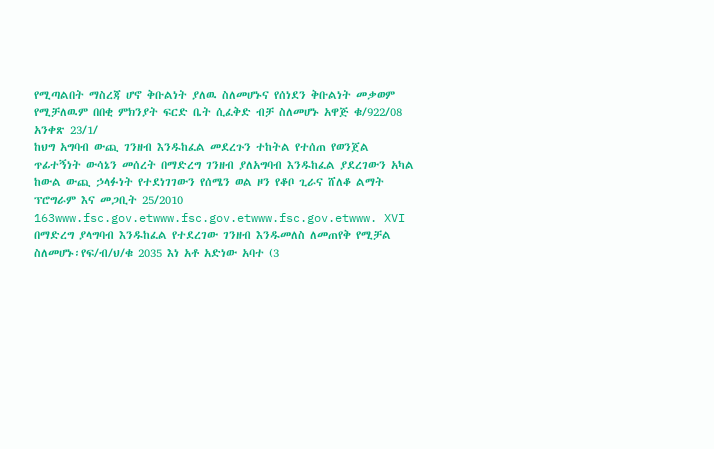የሚጣልበት ማስረጃ ሆኖ ቅቡልነት ያለዉ ስለመሆኑና የሰነደን ቅቡልነት መቃወም የሚቻለዉም በበቂ ምክንያት ፍርድ ቤት ሲፈቅድ ብቻ ስለመሆኑ አዋጅ ቁ/922/08 አንቀጽ 23/1/
ከህግ አግባብ ውጪ ገንዘብ እንዱከፈል መደረጉን ተከትል የተሰጠ የወንጀል ጥፊተኝነት ውሳኔን መሰረት በማድረግ ገንዘብ ያለአግባብ እንዱከፈል ያደረገውን አካል ከውል ውጪ ኃላፉነት የተደነገገውን የሰሜን ወል ዞን የቆቦ ጊራና ሸለቆ ልማት ፕሮግራም እና መጋቢት 25/2010 163www.fsc.gov.etwww.fsc.gov.etwww.fsc.gov.etwww. XVI በማድረግ ያላግባብ እንዱከፈል የተደረገው ገንዘብ እንዱመለስ ለመጠየቅ የሚቻል ስለመሆኑ፡የፍ/ብ/ህ/ቁ 2035 እነ አቶ አድነው አባተ (3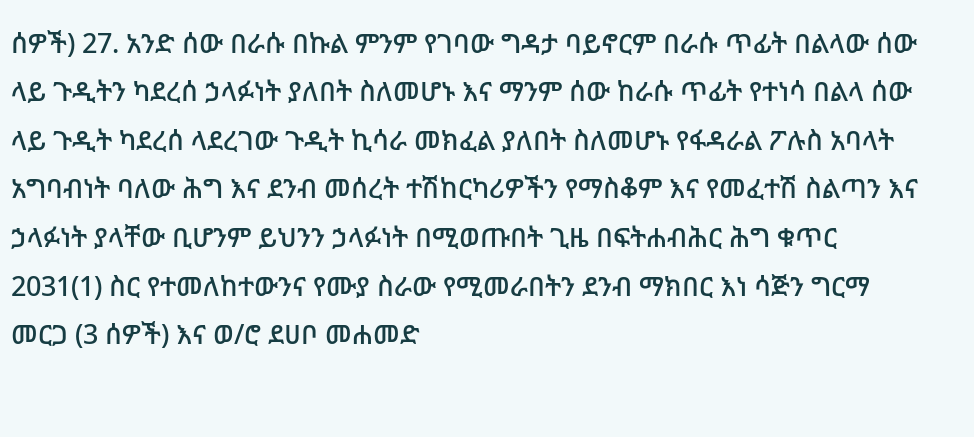ሰዎች) 27. አንድ ሰው በራሱ በኩል ምንም የገባው ግዳታ ባይኖርም በራሱ ጥፊት በልላው ሰው ላይ ጉዲትን ካደረሰ ኃላፉነት ያለበት ስለመሆኑ እና ማንም ሰው ከራሱ ጥፊት የተነሳ በልላ ሰው ላይ ጉዲት ካደረሰ ላደረገው ጉዲት ኪሳራ መክፈል ያለበት ስለመሆኑ የፋዳራል ፖሉስ አባላት አግባብነት ባለው ሕግ እና ደንብ መሰረት ተሽከርካሪዎችን የማስቆም እና የመፈተሽ ስልጣን እና ኃላፉነት ያላቸው ቢሆንም ይህንን ኃላፉነት በሚወጡበት ጊዜ በፍትሐብሕር ሕግ ቁጥር 2031(1) ስር የተመለከተውንና የሙያ ስራው የሚመራበትን ደንብ ማክበር እነ ሳጅን ግርማ መርጋ (3 ሰዎች) እና ወ/ሮ ደሀቦ መሐመድ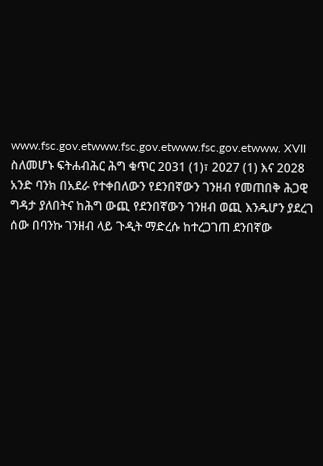www.fsc.gov.etwww.fsc.gov.etwww.fsc.gov.etwww. XVII ስለመሆኑ ፍትሐብሕር ሕግ ቁጥር 2031 (1)፣ 2027 (1) እና 2028
አንድ ባንክ በአደራ የተቀበለውን የደንበኛውን ገንዘብ የመጠበቅ ሕጋዊ ግዳታ ያለበትና ከሕግ ውጪ የደንበኛውን ገንዘብ ወጪ እንዱሆን ያደረገ ሰው በባንኩ ገንዘብ ላይ ጉዲት ማድረሱ ከተረጋገጠ ደንበኛው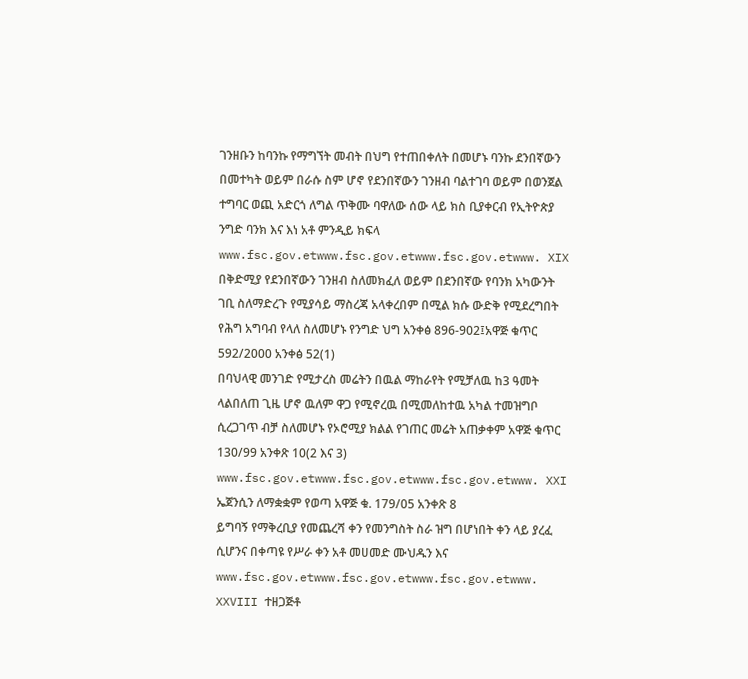ገንዘቡን ከባንኩ የማግኘት መብት በህግ የተጠበቀለት በመሆኑ ባንኩ ደንበኛውን በመተካት ወይም በራሱ ስም ሆኖ የደንበኛውን ገንዘብ ባልተገባ ወይም በወንጀል ተግባር ወጪ አድርጎ ለግል ጥቅሙ ባዋለው ሰው ላይ ክስ ቢያቀርብ የኢትዮጵያ ንግድ ባንክ እና እነ አቶ ምንዲይ ክፍላ www.fsc.gov.etwww.fsc.gov.etwww.fsc.gov.etwww. XIX በቅድሚያ የደንበኛውን ገንዘብ ስለመክፈለ ወይም በደንበኛው የባንክ አካውንት ገቢ ስለማድረጉ የሚያሳይ ማስረጃ አላቀረበም በሚል ክሱ ውድቅ የሚደረግበት የሕግ አግባብ የላለ ስለመሆኑ የንግድ ህግ አንቀፅ 896-902፤አዋጅ ቁጥር 592/2000 አንቀፅ 52(1)
በባህላዊ መንገድ የሚታረስ መሬትን በዉል ማከራየት የሚቻለዉ ከ3 ዓመት ላልበለጠ ጊዜ ሆኖ ዉለም ዋጋ የሚኖረዉ በሚመለከተዉ አካል ተመዝግቦ ሲረጋገጥ ብቻ ስለመሆኑ የኦሮሚያ ክልል የገጠር መሬት አጠቃቀም አዋጅ ቁጥር 130/99 አንቀጽ 10(2 እና 3) www.fsc.gov.etwww.fsc.gov.etwww.fsc.gov.etwww. XXI ኤጀንሲን ለማቋቋም የወጣ አዋጅ ቁ. 179/05 አንቀጽ 8
ይግባኝ የማቅረቢያ የመጨረሻ ቀን የመንግስት ስራ ዝግ በሆነበት ቀን ላይ ያረፈ ሲሆንና በቀጣዩ የሥራ ቀን አቶ መሀመድ ሙህዱን እና www.fsc.gov.etwww.fsc.gov.etwww.fsc.gov.etwww. XXVIII ተዘጋጅቶ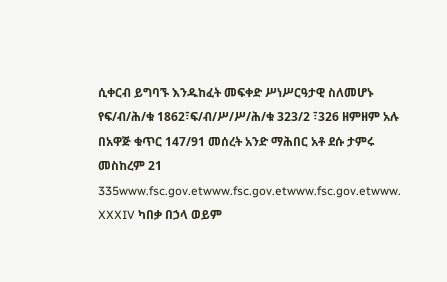ሲቀርብ ይግባኙ እንዱከፈት መፍቀድ ሥነሥርዓታዊ ስለመሆኑ የፍ/ብ/ሕ/ቁ 1862፣ፍ/ብ/ሥ/ሥ/ሕ/ቁ 323/2 ፣326 ዘምዘም አሉ
በአዋጅ ቁጥር 147/91 መሰረት አንድ ማሕበር አቶ ደሱ ታምሩ መስከረም 21 335www.fsc.gov.etwww.fsc.gov.etwww.fsc.gov.etwww. XXXIV ካበቃ በኃላ ወይም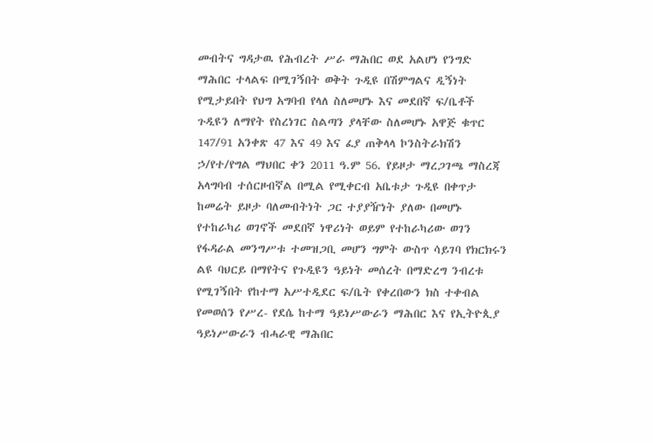መብትና ግዳታዉ የሕብረት ሥራ ማሕበር ወደ አልሆነ የንግድ ማሕበር ተላልፍ በሚገኝበት ወቅት ጉዲዩ በሽምግልና ዲኝነት የሚታይበት የህግ አግባብ የላለ ስለመሆኑ እና መደበኛ ፍ/ቤቶች ጉዲዩን ለማየት የስረነገር ስልጣን ያላቸው ስለመሆኑ አዋጅ ቁጥር 147/91 አንቀጽ 47 እና 49 እና ፈያ ጠቅላላ ኮንስትራክሽን ኃ/የተ/የግል ማህበር ቀን 2011 ዓ.ም 56. የይዞታ ማረጋገጫ ማስረጃ አላግባብ ተሰርዞብኛል በሚል የሚቀርብ አቤቱታ ጉዲዩ በቀጥታ ከመሬት ይዞታ ባለመብትነት ጋር ተያያዥነት ያለው በመሆኑ የተከራካሪ ወገኖች መደበኛ ነዋሪነት ወይም የተከራካሪው ወገን የፋዳራል መንግሥቱ ተመዝጋቢ መሆን ግምት ውስጥ ሳይገባ የክርክሩን ልዩ ባህርይ በማየትና የጉዲዩን ዓይነት መሰረት በማድረግ ንብረቱ የሚገኝበት የከተማ አሥተዲደር ፍ/ቤት የቀረበውን ክስ ተቀብል የመወሰን የሥረ- የደሴ ከተማ ዓይነሥውራን ማሕበር እና የኢትዮጲያ ዓይነሥውራን ብሓራዊ ማሕበር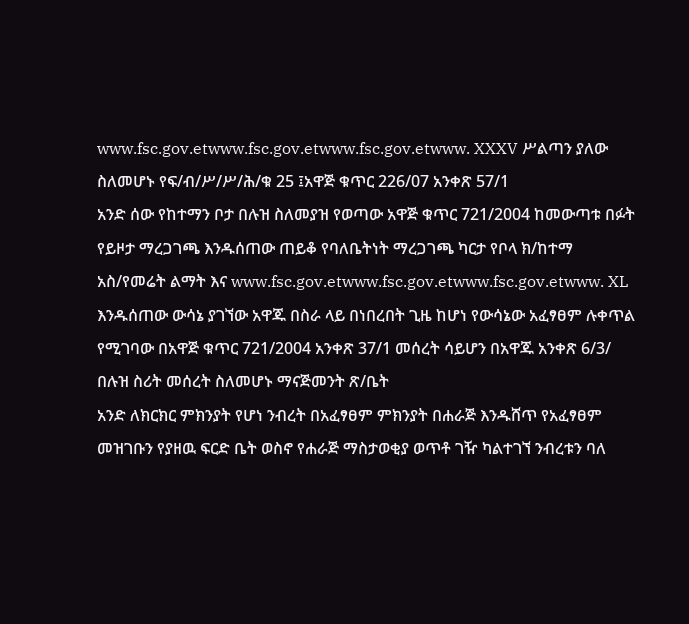www.fsc.gov.etwww.fsc.gov.etwww.fsc.gov.etwww. XXXV ሥልጣን ያለው ስለመሆኑ የፍ/ብ/ሥ/ሥ/ሕ/ቁ 25 ፤አዋጅ ቁጥር 226/07 አንቀጽ 57/1
አንድ ሰው የከተማን ቦታ በሉዝ ስለመያዝ የወጣው አዋጅ ቁጥር 721/2004 ከመውጣቱ በፉት የይዞታ ማረጋገጫ እንዱሰጠው ጠይቆ የባለቤትነት ማረጋገጫ ካርታ የቦላ ክ/ከተማ አስ/የመሬት ልማት እና www.fsc.gov.etwww.fsc.gov.etwww.fsc.gov.etwww. XL እንዱሰጠው ውሳኔ ያገኘው አዋጁ በስራ ላይ በነበረበት ጊዜ ከሆነ የውሳኔው አፈፃፀም ሉቀጥል የሚገባው በአዋጅ ቁጥር 721/2004 አንቀጽ 37/1 መሰረት ሳይሆን በአዋጁ አንቀጽ 6/3/ በሉዝ ስሪት መሰረት ስለመሆኑ ማናጅመንት ጽ/ቤት
አንድ ለክርክር ምክንያት የሆነ ንብረት በአፈፃፀም ምክንያት በሐራጅ እንዱሸጥ የአፈፃፀም መዝገቡን የያዘዉ ፍርድ ቤት ወስኖ የሐራጅ ማስታወቂያ ወጥቶ ገዥ ካልተገኘ ንብረቱን ባለ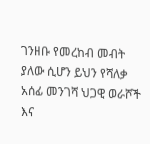ገንዘቡ የመረከብ መብት ያለው ሲሆን ይህን የሻለቃ አሰፊ መንገሻ ህጋዊ ወራሾች እና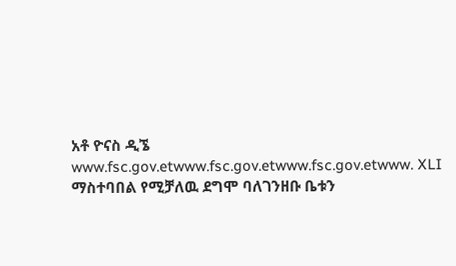አቶ ዮናስ ዲኜ www.fsc.gov.etwww.fsc.gov.etwww.fsc.gov.etwww. XLI ማስተባበል የሚቻለዉ ደግሞ ባለገንዘቡ ቤቱን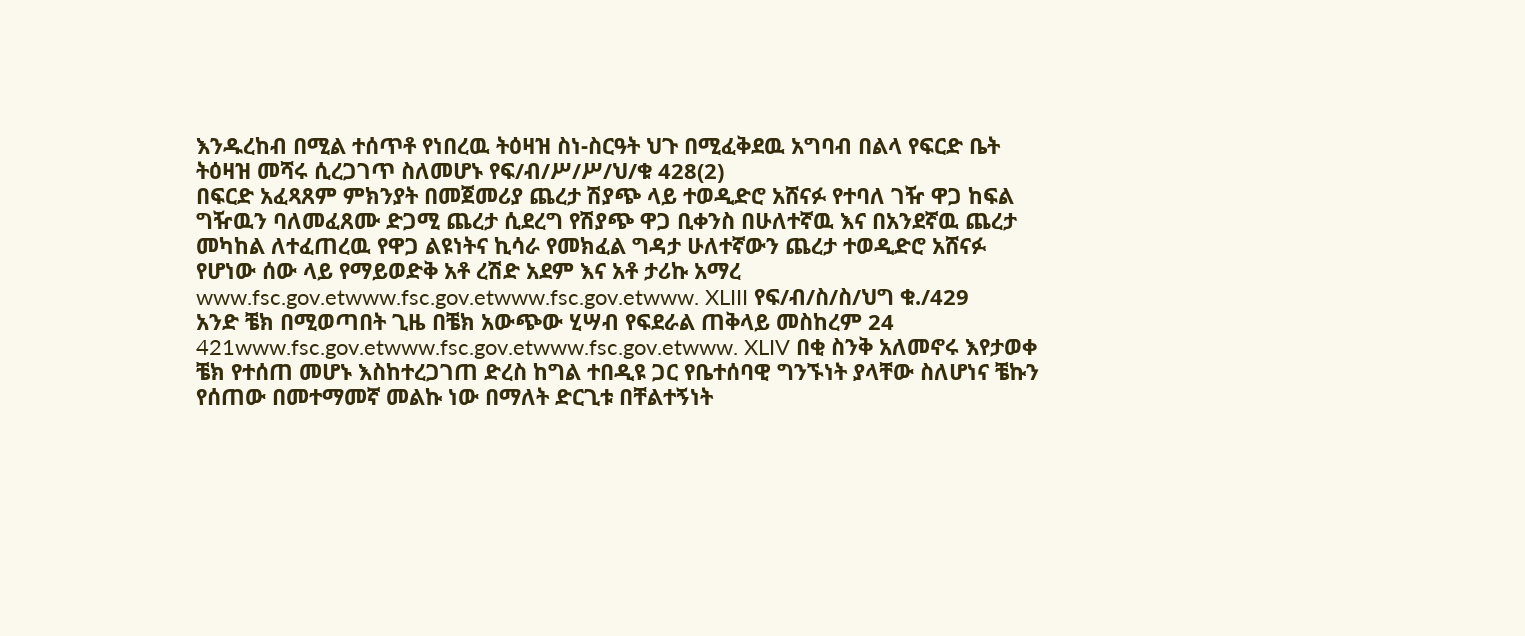እንዱረከብ በሚል ተሰጥቶ የነበረዉ ትዕዛዝ ስነ-ስርዓት ህጉ በሚፈቅደዉ አግባብ በልላ የፍርድ ቤት ትዕዛዝ መሻሩ ሲረጋገጥ ስለመሆኑ የፍ/ብ/ሥ/ሥ/ህ/ቁ 428(2)
በፍርድ አፈጻጸም ምክንያት በመጀመሪያ ጨረታ ሽያጭ ላይ ተወዲድሮ አሸናፉ የተባለ ገዥ ዋጋ ከፍል ግዥዉን ባለመፈጸሙ ድጋሚ ጨረታ ሲደረግ የሽያጭ ዋጋ ቢቀንስ በሁለተኛዉ እና በአንደኛዉ ጨረታ መካከል ለተፈጠረዉ የዋጋ ልዩነትና ኪሳራ የመክፈል ግዳታ ሁለተኛውን ጨረታ ተወዲድሮ አሸናፉ የሆነው ሰው ላይ የማይወድቅ አቶ ረሽድ አደም እና አቶ ታሪኩ አማረ www.fsc.gov.etwww.fsc.gov.etwww.fsc.gov.etwww. XLIII የፍ/ብ/ስ/ስ/ህግ ቁ./429
አንድ ቼክ በሚወጣበት ጊዜ በቼክ አውጭው ሂሣብ የፍደራል ጠቅላይ መስከረም 24 421www.fsc.gov.etwww.fsc.gov.etwww.fsc.gov.etwww. XLIV በቂ ስንቅ አለመኖሩ እየታወቀ ቼክ የተሰጠ መሆኑ እስከተረጋገጠ ድረስ ከግል ተበዲዩ ጋር የቤተሰባዊ ግንኙነት ያላቸው ስለሆነና ቼኩን የሰጠው በመተማመኛ መልኩ ነው በማለት ድርጊቱ በቸልተኝነት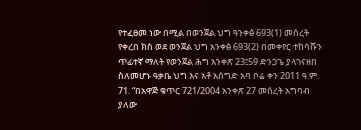የተፈፀመ ነው በሚል በወንጀል ህግ ዓንቀፅ 693(1) መሰረት የቀረበ ክስ ወደ ወንጀል ህግ አንቀፅ 693(2) በመቀየር ተከሳሹን ጥፊተኛ ማለት የወንጀል ሕግ አንቀጽ 23፤59 ድንጋጌ ያላገናዘበ ስለመሆኑ ዓቃቤ ህግ እና አቶ አሰግድ አባ ቦሬ ቀን 2011 ዓ.ም. 71. “በአዋጅ ቁጥር 721/2004 አንቀጽ 27 መሰረት አግባብ ያለው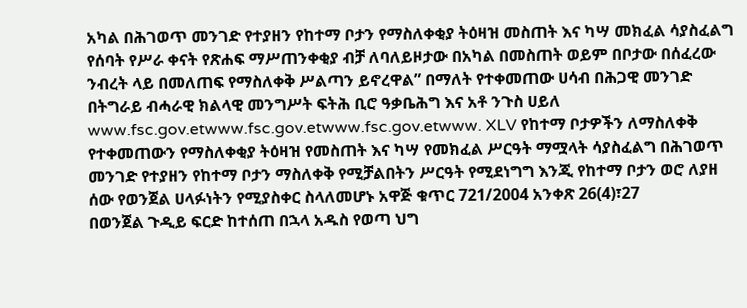አካል በሕገወጥ መንገድ የተያዘን የከተማ ቦታን የማስለቀቂያ ትዕዛዝ መስጠት እና ካሣ መክፈል ሳያስፈልግ የሰባት የሥራ ቀናት የጽሐፍ ማሥጠንቀቂያ ብቻ ለባለይዞታው በአካል በመስጠት ወይም በቦታው በሰፈረው ንብረት ላይ በመለጠፍ የማስለቀቅ ሥልጣን ይኖረዋል” በማለት የተቀመጠው ሀሳብ በሕጋዊ መንገድ በትግራይ ብሓራዊ ክልላዊ መንግሥት ፍትሕ ቢሮ ዓቃቤሕግ እና አቶ ንጉስ ሀይለ www.fsc.gov.etwww.fsc.gov.etwww.fsc.gov.etwww. XLV የከተማ ቦታዎችን ለማስለቀቅ የተቀመጠውን የማስለቀቂያ ትዕዛዝ የመስጠት እና ካሣ የመክፈል ሥርዓት ማሟላት ሳያስፈልግ በሕገወጥ መንገድ የተያዘን የከተማ ቦታን ማስለቀቅ የሚቻልበትን ሥርዓት የሚደነግግ እንጂ የከተማ ቦታን ወሮ ለያዘ ሰው የወንጀል ሀላፉነትን የሚያስቀር ስላለመሆኑ አዋጅ ቁጥር 721/2004 አንቀጽ 26(4)፣27
በወንጀል ጉዲይ ፍርድ ከተሰጠ በኋላ አዱስ የወጣ ህግ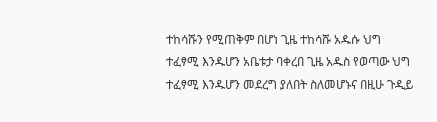ተከሳሹን የሚጠቅም በሆነ ጊዜ ተከሳሹ አዱሱ ህግ ተፈፃሚ እንዱሆን አቤቱታ ባቀረበ ጊዜ አዱስ የወጣው ህግ ተፈፃሚ እንዱሆን መደረግ ያለበት ስለመሆኑና በዚሁ ጉዲይ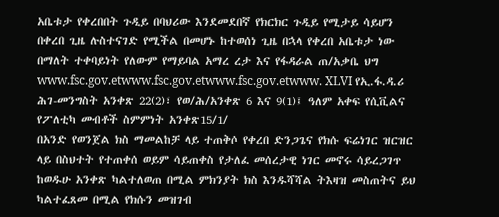አቤቱታ የቀረበበት ጉዲይ በባህሪው እንደመደበኛ የክርክር ጉዲይ የሚታይ ሳይሆን በቀረበ ጊዜ ሉስተናገድ የሚችል በመሆኑ ከተወሰነ ጊዜ በኋላ የቀረበ አቤቱታ ነው በማለት ተቀባይነት የለውም የማይባል አማረ ረታ እና የፋዳራል ጠ/አቃቤ ህግ www.fsc.gov.etwww.fsc.gov.etwww.fsc.gov.etwww. XLVI የኢ.ፋ.ዳ.ሪ ሕገ-መንግስት አንቀጽ 22(2)፣ የወ/ሕ/አንቀጽ 6 እና 9(1)፤ ዓለም አቀፍ የሲቪልና የፖለቲካ መብቶች ስምምነት አንቀጽ15/1/
በአንድ የወንጀል ክስ ማመልከቻ ላይ ተጠቅሶ የቀረበ ድንጋጌና የክሱ ፍሬነገር ዝርዝር ላይ በስህተት የተጠቀሰ ወይም ሳይጠቀስ የታለፈ መሰረታዊ ነገር መኖሩ ሳይረጋገጥ ከወዱሁ አንቀጽ ካልተለወጠ በሚል ምክንያት ክስ እንዱሻሻል ትእዛዝ መስጠትና ይህ ካልተፈጸመ በሚል የክሱን መዝገብ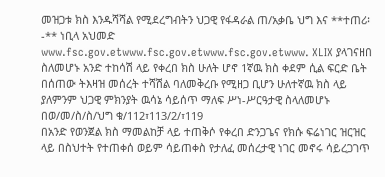መዝጋቱ ክስ እንዱሻሻል የሚደረግብትን ህጋዊ የፋዳራል ጠ/አቃቤ ህግ እና **ተጠሪ፡-** ነቢላ አህመድ www.fsc.gov.etwww.fsc.gov.etwww.fsc.gov.etwww. XLIX ያላገናዘበ ስለመሆኑ አንድ ተከሳሽ ላይ የቀረበ ክስ ሁለት ሆኖ 1ኛዉ ክስ ቀደም ሲል ፍርድ ቤት በሰጠው ትእዛዝ መሰረት ተሻሽል ባለመቅረቡ የሚዘጋ ቢሆን ሁለተኛዉ ክስ ላይ ያለምንም ህጋዊ ምክንያት ዉሳኔ ሳይሰጥ ማለፍ ሥነ-ሥርዓታዊ ስላለመሆኑ በወ/መ/ስ/ስ/ህግ ቁ/112፣113/2/፣119
በአንድ የወንጀል ክስ ማመልከቻ ላይ ተጠቅሶ የቀረበ ድንጋጌና የክሱ ፍሬነገር ዝርዝር ላይ በስህተት የተጠቀሰ ወይም ሳይጠቀስ የታለፈ መሰረታዊ ነገር መኖሩ ሳይረጋገጥ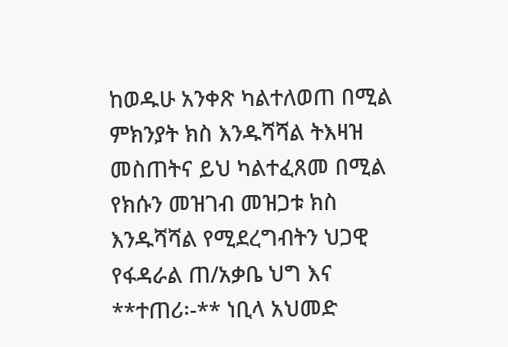ከወዱሁ አንቀጽ ካልተለወጠ በሚል ምክንያት ክስ እንዱሻሻል ትእዛዝ መስጠትና ይህ ካልተፈጸመ በሚል የክሱን መዝገብ መዝጋቱ ክስ እንዱሻሻል የሚደረግብትን ህጋዊ የፋዳራል ጠ/አቃቤ ህግ እና **ተጠሪ፡-** ነቢላ አህመድ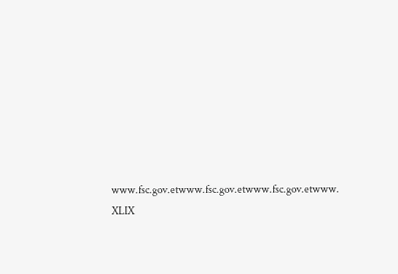www.fsc.gov.etwww.fsc.gov.etwww.fsc.gov.etwww. XLIX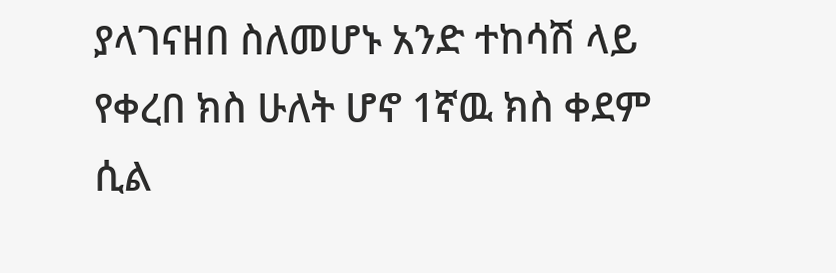ያላገናዘበ ስለመሆኑ አንድ ተከሳሽ ላይ የቀረበ ክስ ሁለት ሆኖ 1ኛዉ ክስ ቀደም ሲል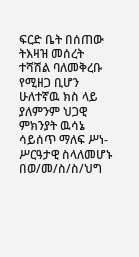ፍርድ ቤት በሰጠው ትእዛዝ መሰረት ተሻሽል ባለመቅረቡ የሚዘጋ ቢሆን ሁለተኛዉ ክስ ላይ ያለምንም ህጋዊ ምክንያት ዉሳኔ ሳይሰጥ ማለፍ ሥነ-ሥርዓታዊ ስላለመሆኑ በወ/መ/ስ/ስ/ህግ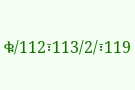ቁ/112፣113/2/፣119